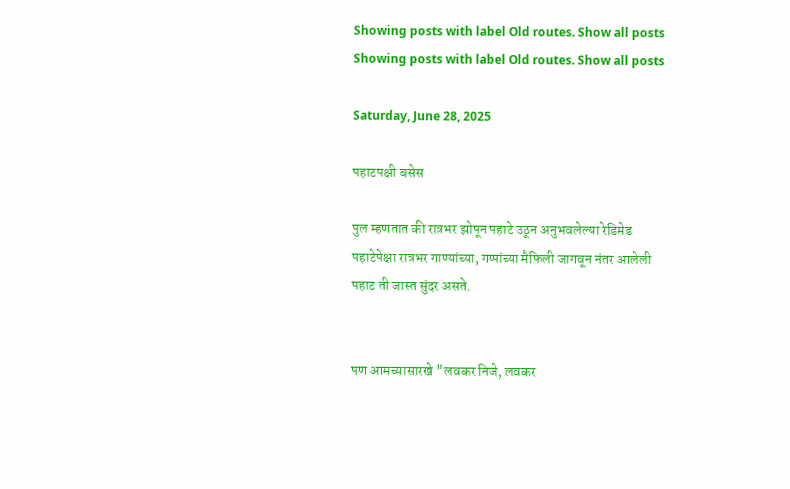Showing posts with label Old routes. Show all posts
Showing posts with label Old routes. Show all posts

Saturday, June 28, 2025

पहाटपक्षी बसेस

पुल म्हणतात की रात्रभर झोपून पहाटे उठून अनुभवलेल्या रेडिमेड पहाटेपेक्षा रात्रभर गाण्यांच्या, गप्पांच्या मैफिली जागवून नंतर आलेली पहाट ती जास्त सुंदर असते.


पण आमच्यासारखे "लवकर निजे, लवकर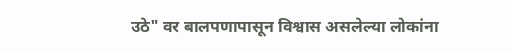उठे" वर बालपणापासून विश्वास असलेल्या लोकांना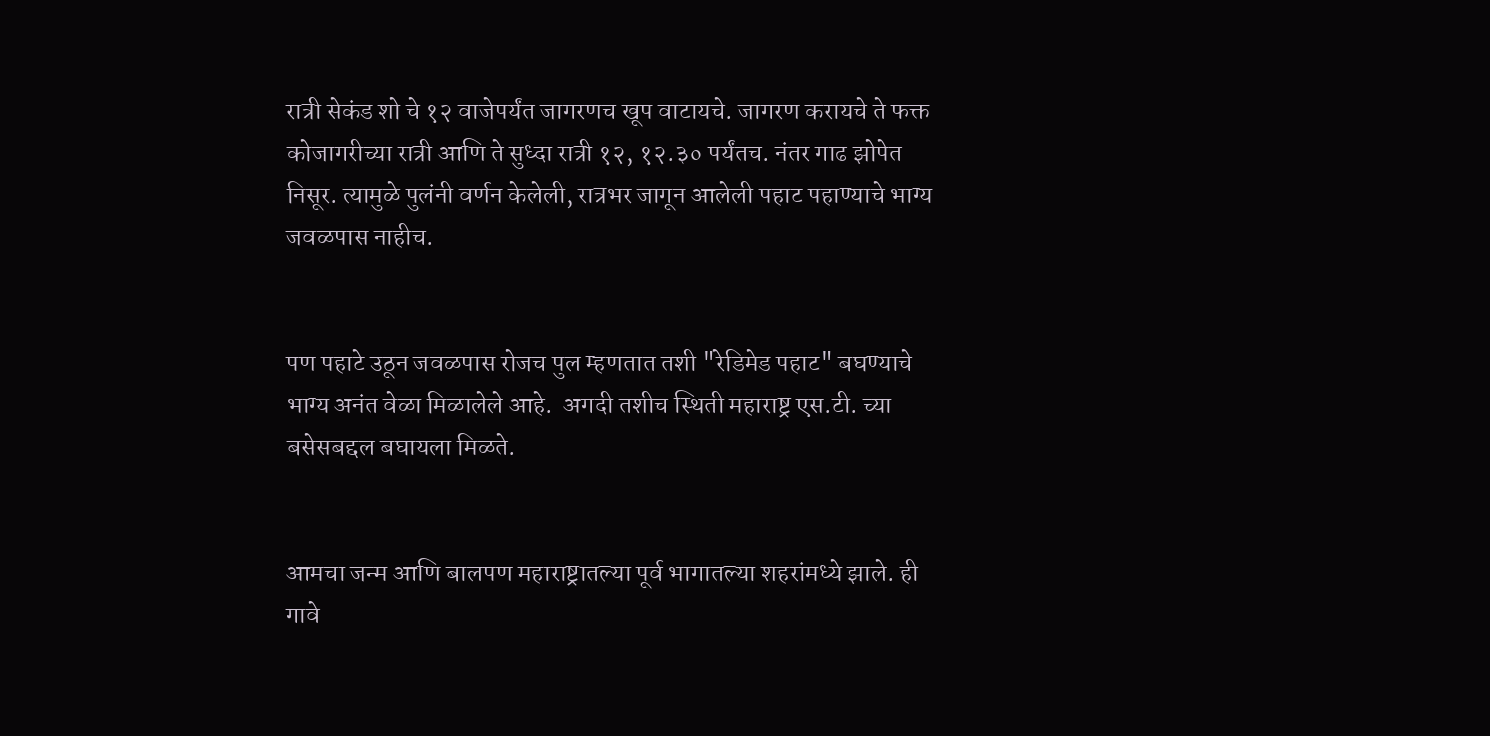रात्री सेकंड शो चे १२ वाजेपर्यंत जागरणच खूप वाटायचे. जागरण करायचे ते फक्त कोजागरीच्या रात्री आणि ते सुध्दा रात्री १२, १२.३० पर्यंतच. नंतर गाढ झोपेत निसूर. त्यामुळे पुलंनी वर्णन केलेली, रात्रभर जागून आलेली पहाट पहाण्याचे भाग्य जवळपास नाहीच.


पण पहाटे उठून जवळपास रोजच पुल म्हणतात तशी "रेडिमेड पहाट" बघण्याचे भाग्य अनंत वेळा मिळालेले आहे.  अगदी तशीच स्थिती महाराष्ट्र एस.टी. च्या बसेसबद्दल बघायला मिळते.


आमचा जन्म आणि बालपण महाराष्ट्रातल्या पूर्व भागातल्या शहरांमध्ये झाले. ही गावे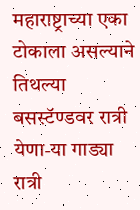महाराष्ट्राच्या एका टोकाला असल्याने तिथल्या बसस्टॅण्डवर रात्री येणा-या गाड्या रात्री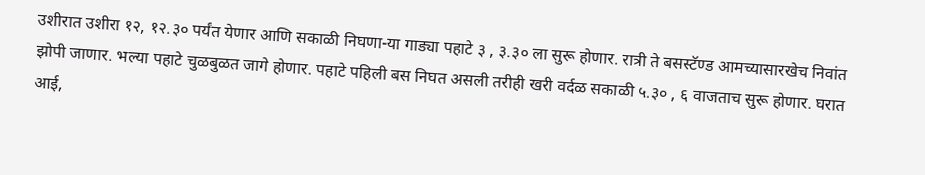उशीरात उशीरा १२, १२.३० पर्यंत येणार आणि सकाळी निघणा-या गाड्या पहाटे ३ , ३.३० ला सुरू होणार. रात्री ते बसस्टॅण्ड आमच्यासारखेच निवांत झोपी जाणार. भल्या पहाटे चुळबुळत जागे होणार. पहाटे पहिली बस निघत असली तरीही खरी वर्दळ सकाळी ५.३० , ६ वाजताच सुरू होणार. घरात आई,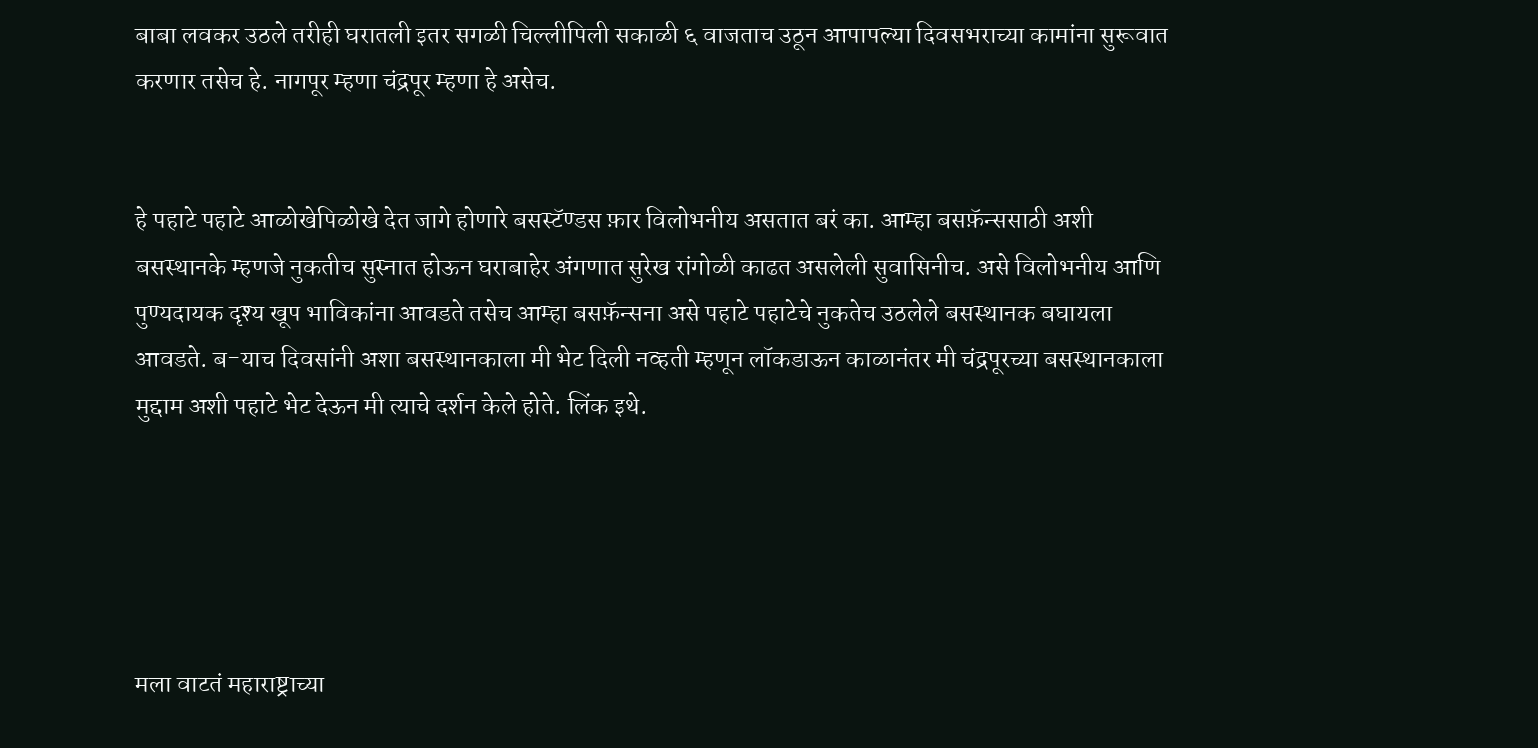बाबा लवकर उठले तरीही घरातली इतर सगळी चिल्लीपिली सकाळी ६ वाजताच उठून आपापल्या दिवसभराच्या कामांना सुरूवात करणार तसेच हे. नागपूर म्हणा चंद्रपूर म्हणा हे असेच.


हे पहाटे पहाटे आळोखेपिळोखे देत जागे होणारे बसस्टॅण्डस फ़ार विलोभनीय असतात बरं का. आम्हा बसफ़ॅन्ससाठी अशी बसस्थानके म्हणजे नुकतीच सुस्नात होऊन घराबाहेर अंगणात सुरेख रांगोळी काढत असलेली सुवासिनीच. असे विलोभनीय आणि पुण्यदायक दृश्य खूप भाविकांना आवडते तसेच आम्हा बसफ़ॅन्सना असे पहाटे पहाटेचे नुकतेच उठलेले बसस्थानक बघायला आवडते. ब-याच दिवसांनी अशा बसस्थानकाला मी भेट दिली नव्हती म्हणून लॉकडाऊन काळानंतर मी चंद्रपूरच्या बसस्थानकाला मुद्दाम अशी पहाटे भेट देऊन मी त्याचे दर्शन केले होते. लिंक इथे.





मला वाटतं महाराष्ट्राच्या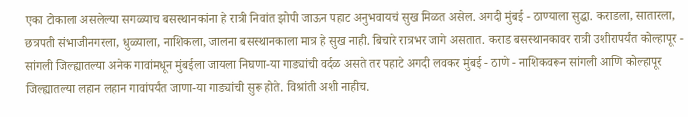एका टोकाला असलेल्या सगळ्याच बसस्थानकांना हे रात्री निवांत झोपी जाऊन पहाट अनुभवायचं सुख मिळत असेल. अगदी मुंबई - ठाण्याला सुद्धा. कराडला, सातारला, छत्रपती संभाजीनगरला, धुळ्याला, नाशिकला, जालना बसस्थानकाला मात्र हे सुख नाही. बिचारे रात्रभर जागे असतात. कराड बसस्थानकावर रात्री उशीरापर्यंत कोल्हापूर - सांगली जिल्ह्यातल्या अनेक गावांमधून मुंबईला जायला निघणा-या गाड्यांची वर्दळ असते तर पहाटे अगदी लवकर मुंबई - ठाणे - नाशिकवरून सांगली आणि कोल्हापूर जिल्ह्यातल्या लहान लहान गावांपर्यंत जाणा-या गाड्यांची सुरू होते. विश्रांती अशी नाहीच.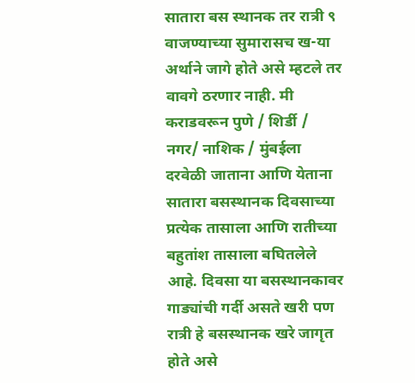सातारा बस स्थानक तर रात्री ९ वाजण्याच्या सुमारासच ख-या अर्थाने जागे होते असे म्हटले तर वावगे ठरणार नाही. मी कराडवरून पुणे / शिर्डी / नगर/ नाशिक / मुंबईला दरवेळी जाताना आणि येताना सातारा बसस्थानक दिवसाच्या प्रत्येक तासाला आणि रातीच्या बहुतांश तासाला बघितलेले आहे. दिवसा या बसस्थानकावर गाड्यांची गर्दी असते खरी पण रात्री हे बसस्थानक खरे जागृत होते असे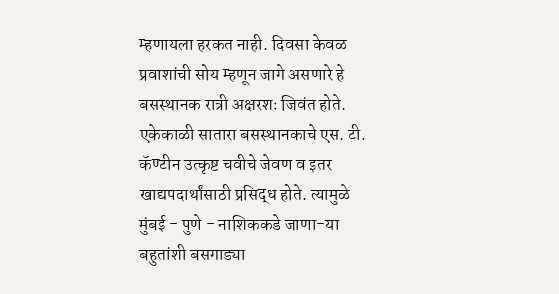म्हणायला हरकत नाही. दिवसा केवळ प्रवाशांची सोय म्हणून जागे असणारे हे बसस्थानक रात्री अक्षरशः जिवंत होते. एकेकाळी सातारा बसस्थानकाचे एस. टी. कॅण्टीन उत्कृष्ट चवीचे जेवण व इतर खाद्यपदार्थांसाठी प्रसिद्ध होते. त्यामुळे मुंबई - पुणे - नाशिककडे जाणा-या बहुतांशी बसगाड्या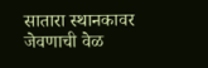सातारा स्थानकावर जेवणाची वेळ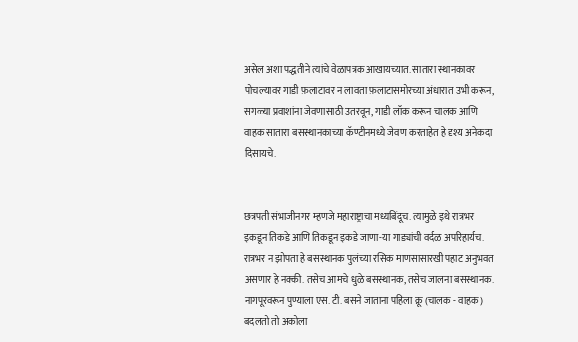असेल अशा पद्धतीने त्यांचे वेळापत्रक आखायच्यात. सातारा स्थानकावर पोचल्यावर गाडी फ़लाटावर न लावता फ़लाटासमोरच्या अंधारात उभी करून, सगळ्या प्रवाशांना जेवणासाठी उतरवून, गाडी लॉक करून चालक आणि वाहक सातारा बसस्थानकाच्या कॅण्टीनमध्ये जेवण करताहेत हे दृश्य अनेकदा दिसायचे.


छत्रपती संभाजीनगर म्हणजे महाराष्ट्राचा मध्यबिंदूच. त्यामुळे इथे रात्रभर इकडून तिकडे आणि तिकडून इकडे जाणा-या गाड्यांची वर्दळ अपरिहार्यच. रात्रभर न झोपता हे बसस्थानक पुलंच्या रसिक माणसासारखी पहाट अनुभवत असणार हे नक्की. तसेच आमचे धुळे बसस्थानक, तसेच जालना बसस्थानक. नागपूरवरून पुण्याला एस. टी. बसने जाताना पहिला क्रू (चालक - वाहक) बदलतो तो अकोला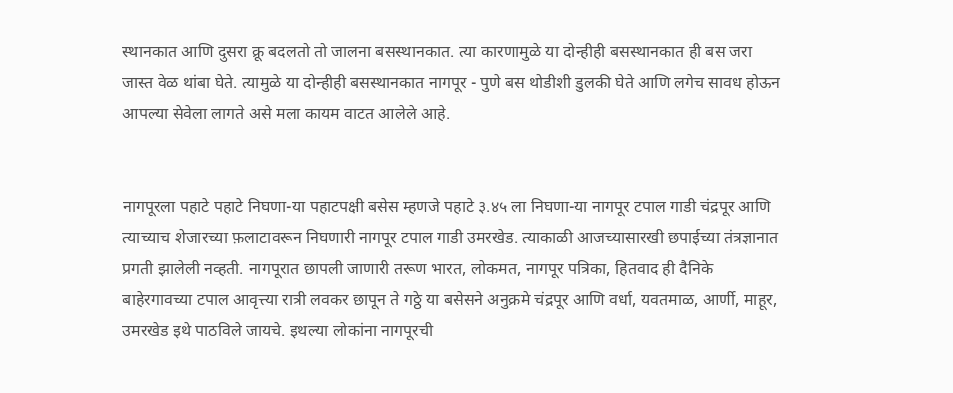स्थानकात आणि दुसरा क्रू बदलतो तो जालना बसस्थानकात. त्या कारणामुळे या दोन्हीही बसस्थानकात ही बस जरा जास्त वेळ थांबा घेते. त्यामुळे या दोन्हीही बसस्थानकात नागपूर - पुणे बस थोडीशी डुलकी घेते आणि लगेच सावध होऊन आपल्या सेवेला लागते असे मला कायम वाटत आलेले आहे.


नागपूरला पहाटे पहाटे निघणा-या पहाटपक्षी बसेस म्हणजे पहाटे ३.४५ ला निघणा-या नागपूर टपाल गाडी चंद्रपूर आणि त्याच्याच शेजारच्या फ़लाटावरून निघणारी नागपूर टपाल गाडी उमरखेड. त्याकाळी आजच्यासारखी छपाईच्या तंत्रज्ञानात प्रगती झालेली नव्हती. नागपूरात छापली जाणारी तरूण भारत, लोकमत, नागपूर पत्रिका, हितवाद ही दैनिके बाहेरगावच्या टपाल आवृत्त्या रात्री लवकर छापून ते गठ्ठे या बसेसने अनुक्रमे चंद्रपूर आणि वर्धा, यवतमाळ, आर्णी, माहूर, उमरखेड इथे पाठविले जायचे. इथल्या लोकांना नागपूरची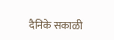दैनिके सकाळी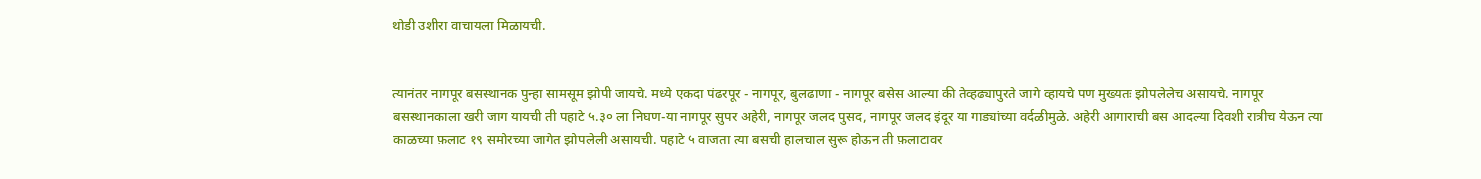थोडी उशीरा वाचायला मिळायची.


त्यानंतर नागपूर बसस्थानक पुन्हा सामसूम झोपी जायचे. मध्ये एकदा पंढरपूर - नागपूर, बुलढाणा - नागपूर बसेस आल्या की तेव्हढ्यापुरते जागे व्हायचे पण मुख्यतः झोपलेलेच असायचे. नागपूर बसस्थानकाला खरी जाग यायची ती पहाटे ५.३० ला निघण-या नागपूर सुपर अहेरी, नागपूर जलद पुसद, नागपूर जलद इंदूर या गाड्यांच्या वर्दळीमुळे. अहेरी आगाराची बस आदल्या दिवशी रात्रीच येऊन त्या काळच्या फ़लाट १९ समोरच्या जागेत झोपलेली असायची. पहाटे ५ वाजता त्या बसची हालचाल सुरू होऊन ती फ़लाटावर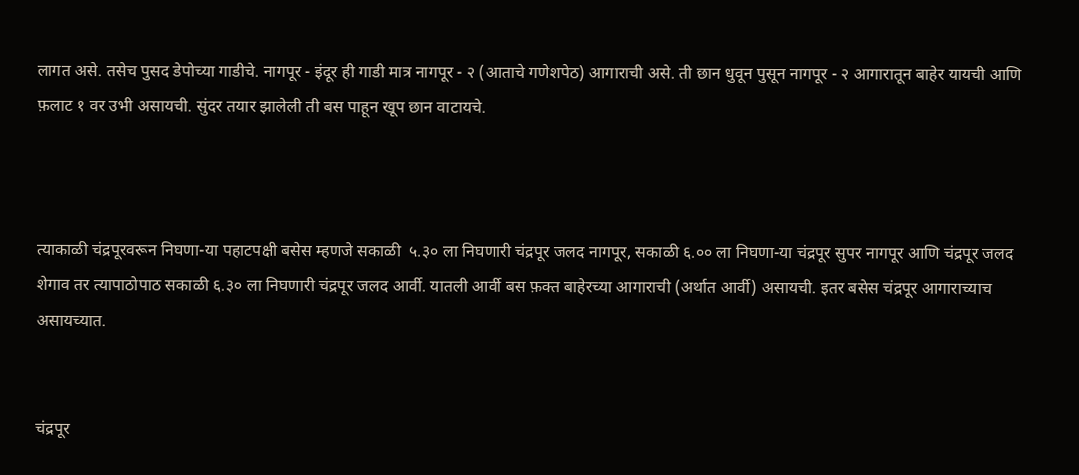लागत असे. तसेच पुसद डेपोच्या गाडीचे. नागपूर - इंदूर ही गाडी मात्र नागपूर - २ (आताचे गणेशपेठ) आगाराची असे. ती छान धुवून पुसून नागपूर - २ आगारातून बाहेर यायची आणि फ़लाट १ वर उभी असायची. सुंदर तयार झालेली ती बस पाहून खूप छान वाटायचे.



त्याकाळी चंद्रपूरवरून निघणा-या पहाटपक्षी बसेस म्हणजे सकाळी  ५.३० ला निघणारी चंद्रपूर जलद नागपूर, सकाळी ६.०० ला निघणा-या चंद्रपूर सुपर नागपूर आणि चंद्रपूर जलद शेगाव तर त्यापाठोपाठ सकाळी ६.३० ला निघणारी चंद्रपूर जलद आर्वी. यातली आर्वी बस फ़क्त बाहेरच्या आगाराची (अर्थात आर्वी) असायची. इतर बसेस चंद्रपूर आगाराच्याच असायच्यात.


चंद्रपूर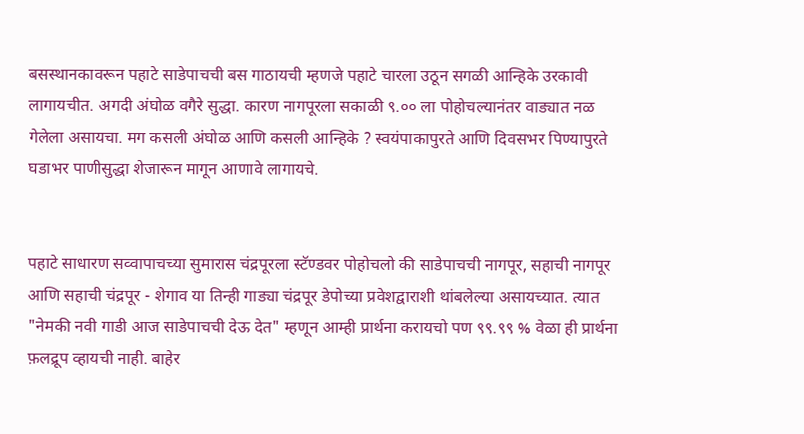बसस्थानकावरून पहाटे साडेपाचची बस गाठायची म्हणजे पहाटे चारला उठून सगळी आन्हिके उरकावी लागायचीत. अगदी अंघोळ वगैरे सुद्धा. कारण नागपूरला सकाळी ९.०० ला पोहोचल्यानंतर वाड्यात नळ गेलेला असायचा. मग कसली अंघोळ आणि कसली आन्हिके ? स्वयंपाकापुरते आणि दिवसभर पिण्यापुरते घडाभर पाणीसुद्धा शेजारून मागून आणावे लागायचे.


पहाटे साधारण सव्वापाचच्या सुमारास चंद्रपूरला स्टॅण्डवर पोहोचलो की साडेपाचची नागपूर, सहाची नागपूर आणि सहाची चंद्रपूर - शेगाव या तिन्ही गाड्या चंद्रपूर डेपोच्या प्रवेशद्वाराशी थांबलेल्या असायच्यात. त्यात "नेमकी नवी गाडी आज साडेपाचची देऊ देत" म्हणून आम्ही प्रार्थना करायचो पण ९९.९९ % वेळा ही प्रार्थना फ़लद्रूप व्हायची नाही. बाहेर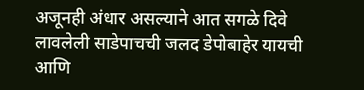अजूनही अंधार असल्याने आत सगळे दिवे लावलेली साडेपाचची जलद डेपोबाहेर यायची आणि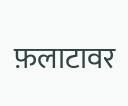फ़लाटावर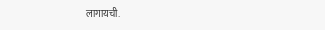लागायची.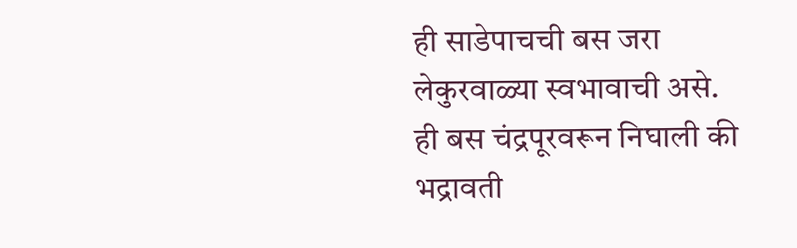ही साडेपाचची बस जरा लेकुरवाळ्या स्वभावाची असे. ही बस चंद्रपूरवरून निघाली की भद्रावती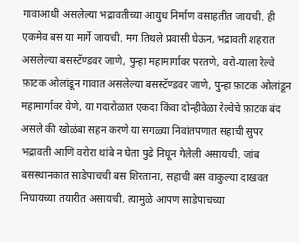गावाआधी असलेल्या भद्रावतीच्या आयुध निर्माण वसाहतीत जायची. ही एकमेव बस या मार्गे जायची. मग तिथले प्रवासी घेऊन, भद्रावती शहरात असलेल्या बसस्टॅण्डवर जाणे, पुन्हा महामार्गावर परतणे, वरो-याला रेल्वे फ़ाटक ओलांडून गावात असलेल्या बसस्टॅण्डवर जाणे, पुन्हा फ़ाटक ओलांडून महामार्गावर येणे, या गदारोळात एकदा किंवा दोन्हीवेळा रेल्वेचे फ़ाटक बंद असले की खोळंबा सहन करणे या सगळ्या निवांतपणात सहाची सुपर भद्रावती आणि वरोरा थांबे न घेता पुढे निघून गेलेली असायची. जांब बसस्थानकात साडेपाचची बस शिरताना, सहाची बस वाकुल्या दाखवत निघायच्या तयारीत असायची. त्यामुळे आपण साडेपाचच्या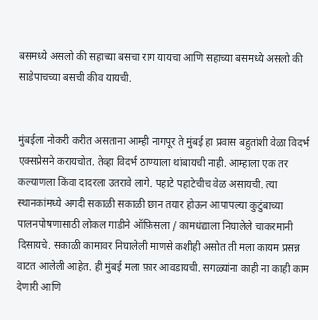बसमध्ये असलो की सहाच्या बसचा राग यायचा आणि सहाच्या बसमध्ये असलो की साडेपाचच्या बसची कीव यायची.


मुंबईला नोकरी करीत असताना आम्ही नागपूर ते मुंबई हा प्रवास बहुतांशी वेळा विदर्भ एक्सप्रेसने करायचोत. तेव्हा विदर्भ ठाण्याला थांबायची नाही. आम्हाला एक तर कल्याणला किंवा दादरला उतरावे लागे. पहाटे पहाटेचीच वेळ असायची. त्या स्थानकांमध्ये अगदी सकाळी सकाळी छान तयार होऊन आपापल्या कुटुंबाच्या पालनपोषणासाठी लोकल गाडीने ऑफ़िसला / कामधंद्याला निघालेले चाकरमानी दिसायचे. सकाळी कामावर निघालेली माणसे कशीही असोत ती मला कायम प्रसन्न वाटत आलेली आहेत. ही मुंबई मला फ़ार आवडायची. सगळ्यांना काही ना काही काम देणारी आणि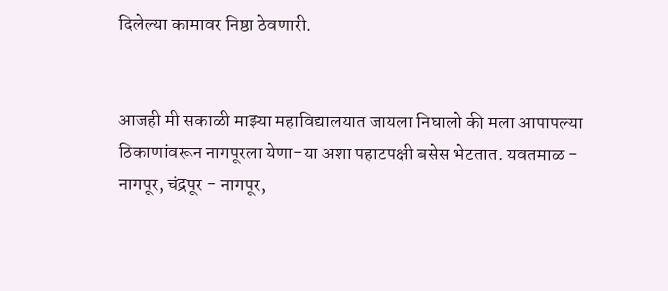दिलेल्या कामावर निष्ठा ठेवणारी.


आजही मी सकाळी माझ्या महाविद्यालयात जायला निघालो की मला आपापल्या ठिकाणांवरून नागपूरला येणा-या अशा पहाटपक्षी बसेस भेटतात. यवतमाळ - नागपूर, चंद्रपूर - नागपूर,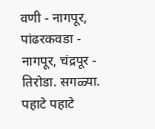वणी - नागपूर, पांढरकवडा - नागपूर, चंद्रपूर - तिरोडा. सगळ्या. पहाटे पहाटे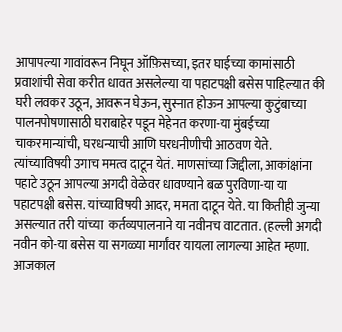आपापल्या गावांवरून निघून ऑफ़िसच्या, इतर घाईच्या कामांसाठी प्रवाशांची सेवा करीत धावत असलेल्या या पहाटपक्षी बसेस पाहिल्यात की घरी लवकर उठून, आवरून घेऊन, सुस्नात होऊन आपल्या कुटुंबाच्या पालनपोषणासाठी घराबाहेर पडून मेहेनत करणा-या मुंबईच्या चाकरमान्यांची, घरधन्याची आणि घरधनीणीची आठवण येते. त्यांच्याविषयी उगाच ममत्व दाटून येतं. माणसांच्या जिद्दीला, आकांक्षांना पहाटे उठून आपल्या अगदी वेळेवर धावण्याने बळ पुरविणा-या या पहाटपक्षी बसेस. यांच्याविषयी आदर, ममता दाटून येते. या कितीही जुन्या असल्यात तरी यांच्या  कर्तव्यपालनाने या नवीनच वाटतात. (हल्ली अगदी नवीन को-या बसेस या सगळ्या मार्गांवर यायला लागल्या आहेत म्हणा. आजकाल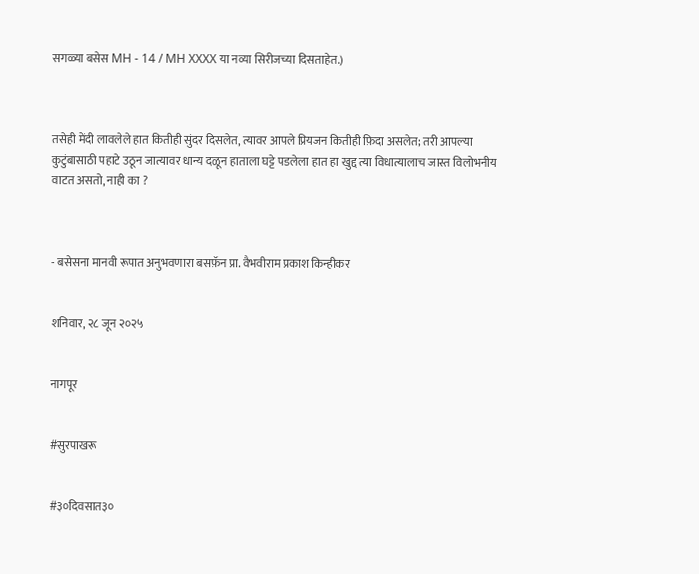सगळ्या बसेस MH - 14 / MH XXXX या नव्या सिरीजच्या दिसताहेत.)



तसेही मेंदी लावलेले हात कितीही सुंदर दिसलेत, त्यावर आपले प्रियजन कितीही फ़िदा असलेत; तरी आपल्या कुटुंबासाठी पहाटे उठून जात्यावर धान्य दळून हाताला घट्टे पडलेला हात हा खुद्द त्या विधात्यालाच जास्त विलोभनीय वाटत असतो, नाही का ?



- बसेसना मानवी रूपात अनुभवणारा बसफ़ॅन प्रा. वैभवीराम प्रकाश किन्हीकर


शनिवार, २८ जून २०२५


नागपूर


#सुरपाखरू


#३०दिवसात३०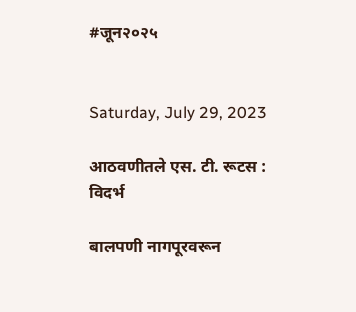#जून२०२५


Saturday, July 29, 2023

आठवणीतले एस. टी. रूटस : विदर्भ

बालपणी नागपूरवरून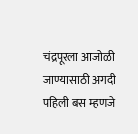चंद्रपूरला आजोळी जाण्यासाठी अगदी पहिली बस म्हणजे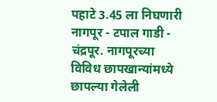पहाटे 3.45 ला निघणारी नागपूर - टपाल गाडी - चंद्रपूर. नागपूरच्या विविध छापखान्यांमध्ये छापल्या गेलेली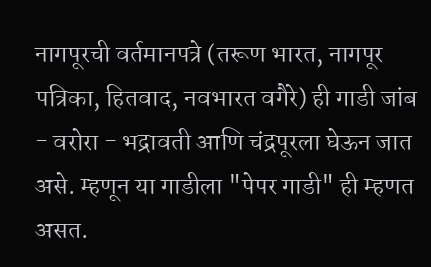नागपूरची वर्तमानपत्रे (तरूण भारत, नागपूर पत्रिका, हितवाद, नवभारत वगैरे) ही गाडी जांब - वरोरा - भद्रावती आणि चंद्रपूरला घेऊन जात असे. म्हणून या गाडीला "पेपर गाडी" ही म्हणत असत.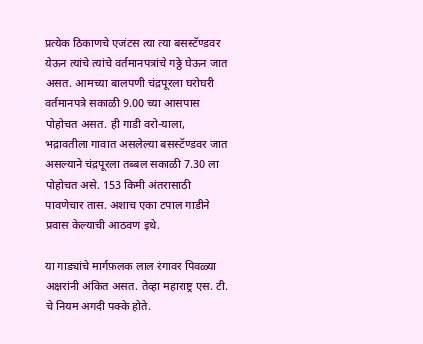प्रत्येक ठिकाणचे एजंटस त्या त्या बसस्टॅण्डवर येऊन त्यांचे त्यांचे वर्तमानपत्रांचे गठ्ठे घेऊन जात असत. आमच्या बालपणी चंद्रपूरला घरोघरी वर्तमानपत्रे सकाळी 9.00 च्या आसपास पोहोचत असत. ही गाडी वरो-याला, भद्रावतीला गावात असलेल्या बसस्टॅण्डवर जात असल्याने चंद्रपूरला तब्बल सकाळी 7.30 ला पोहोचत असे. 153 किमी अंतरासाठी पावणेचार तास. अशाच एका टपाल गाडीने प्रवास केल्याची आठवण इथे.

या गाड्यांचे मार्गफ़लक लाल रंगावर पिवळ्या अक्षरांनी अंकित असत. तेव्हा महाराष्ट्र एस. टी. चे नियम अगदी पक्के होते.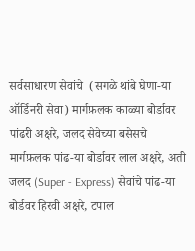सर्वसाधारण सेवांचे  (सगळे थांबे घेणा-या ऑर्डिनरी सेवा) मार्गफ़लक काळ्या बोर्डावर पांढरी अक्षरे, जलद सेवेच्या बसेसचे मार्गफ़लक पांढ-या बोर्डावर लाल अक्षरे, अती जलद (Super - Express) सेवांचे पांढ-या बोर्डवर हिरवी अक्षरे, टपाल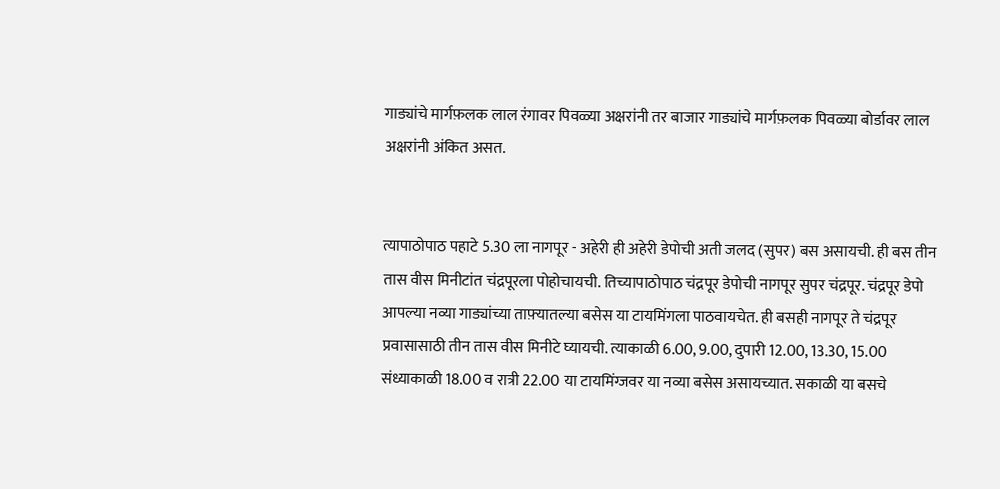गाड्यांचे मार्गफ़लक लाल रंगावर पिवळ्या अक्षरांनी तर बाजार गाड्यांचे मार्गफ़लक पिवळ्या बोर्डावर लाल अक्षरांनी अंकित असत.


त्यापाठोपाठ पहाटे 5.30 ला नागपूर - अहेरी ही अहेरी डेपोची अती जलद (सुपर) बस असायची. ही बस तीन तास वीस मिनीटांत चंद्रपूरला पोहोचायची. तिच्यापाठोपाठ चंद्रपूर डेपोची नागपूर सुपर चंद्रपूर. चंद्रपूर डेपो आपल्या नव्या गाड्यांच्या ताफ़्यातल्या बसेस या टायमिंगला पाठवायचेत. ही बसही नागपूर ते चंद्रपूर प्रवासासाठी तीन तास वीस मिनीटे घ्यायची. त्याकाळी 6.00, 9.00, दुपारी 12.00, 13.30, 15.00 संध्याकाळी 18.00 व रात्री 22.00 या टायमिंग्जवर या नव्या बसेस असायच्यात. सकाळी या बसचे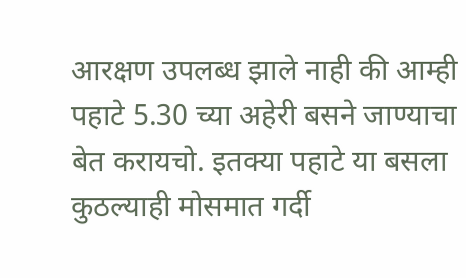आरक्षण उपलब्ध झाले नाही की आम्ही पहाटे 5.30 च्या अहेरी बसने जाण्याचा बेत करायचो. इतक्या पहाटे या बसला कुठल्याही मोसमात गर्दी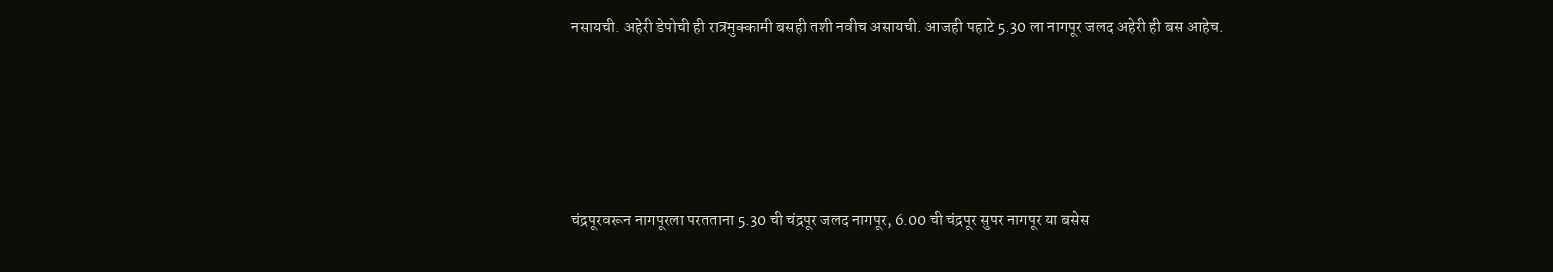नसायची. अहेरी डेपोची ही रात्रमुक्कामी बसही तशी नवीच असायची. आजही पहाटे 5.30 ला नागपूर जलद अहेरी ही बस आहेच.






चंद्रपूरवरून नागपूरला परतताना 5.30 ची चंद्रपूर जलद नागपूर, 6.00 ची चंद्रपूर सुपर नागपूर या बसेस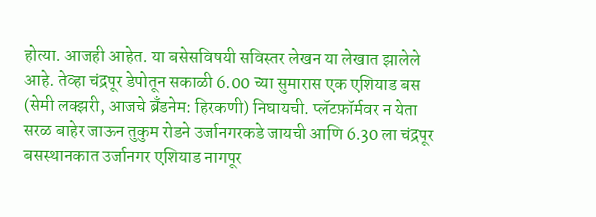होत्या. आजही आहेत. या बसेसविषयी सविस्तर लेखन या लेखात झालेले आहे. तेव्हा चंद्रपूर डेपोतून सकाळी 6.00 च्या सुमारास एक एशियाड बस (सेमी लक्झरी, आजचे ब्रॅंडनेम: हिरकणी) निघायची. प्लॅटफ़ॉर्मवर न येता सरळ बाहेर जाऊन तुकुम रोडने उर्जानगरकडे जायची आणि 6.30 ला चंद्रपूर बसस्थानकात उर्जानगर एशियाड नागपूर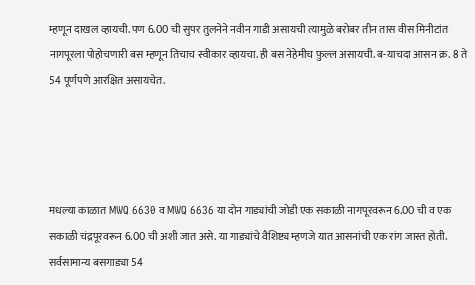म्हणून दाखल व्हायची. पण 6.00 ची सुपर तुलनेने नवीन गाडी असायची त्यामुळे बरोबर तीन तास वीस मिनीटांत नागपूरला पोहोचणारी बस म्हणून तिचाच स्वीकार व्हायचा. ही बस नेहेमीच फ़ुल्ल असायची. ब-याचदा आसन क्र. 8 ते 54 पूर्णपणे आरक्षित असायचेत.




मधल्या काळात MWQ 6630 व MWQ 6636 या दोन गाड्यांची जोडी एक सकाळी नागपूरवरून 6.00 ची व एक सकाळी चंद्रपूरवरून 6.00 ची अशी जात असे. या गाड्यांचे वैशिष्ट्य म्हणजे यात आसनांची एक रांग जास्त होती. सर्वसामान्य बसगाड्या 54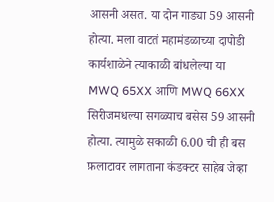आसनी असत. या दोन गाड्या 59 आसनी होत्या. मला वाटतं महामंडळाच्या दापोडी कार्यशाळेने त्याकाळी बांधलेल्या या MWQ 65XX आणि MWQ 66XX सिरीजमधल्या सगळ्याच बसेस 59 आसनी होत्या. त्यामुळे सकाळी 6.00 ची ही बस फ़लाटावर लागताना कंडक्टर साहेब जेव्हा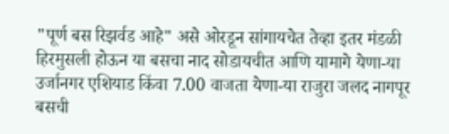"पूर्ण बस रिझर्वड आहे" असे ओरडून सांगायचेत तेव्हा इतर मंडळी हिरमुसली होऊन या बसचा नाद सोडायचीत आणि यामागे येणा-या उर्जानगर एशियाड किंवा 7.00 वाजता येणा-या राजुरा जलद नागपूर बसची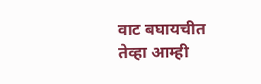वाट बघायचीत तेव्हा आम्ही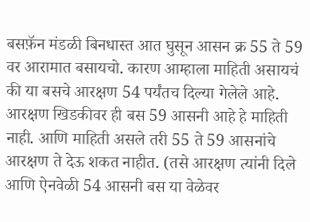बसफ़ॅन मंडळी बिनधास्त आत घुसून आसन क्र 55 ते 59 वर आरामात बसायचो. कारण आम्हाला माहिती असायचं की या बसचे आरक्षण 54 पर्यंतच दिल्या गेलेले आहे. आरक्षण खिडकीवर ही बस 59 आसनी आहे हे माहिती नाही. आणि माहिती असले तरी 55 ते 59 आसनांचे आरक्षण ते देऊ शकत नाहीत. (तसे आरक्षण त्यांनी दिले आणि ऐनवेळी 54 आसनी बस या वेळेवर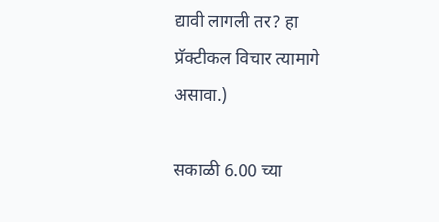द्यावी लागली तर? हा प्रॅक्टीकल विचार त्यामागे असावा.)

सकाळी 6.00 च्या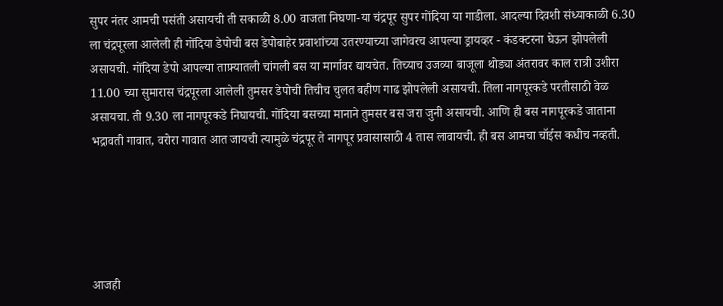सुपर नंतर आमची पसंती असायची ती सकाळी 8.00 वाजता निघणा-या चंद्रपूर सुपर गोंदिया या गाडीला. आदल्या दिवशी संध्याकाळी 6.30 ला चंद्रपूरला आलेली ही गोंदिया डेपोची बस डेपोबाहेर प्रवाशांच्या उतरण्याच्या जागेवरच आपल्या ड्रायव्हर - कंडक्टरना घेऊन झोपलेली असायची. गोंदिया डेपो आपल्या ताफ़्यातली चांगली बस या मार्गावर द्यायचेत. तिच्याच उजव्या बाजूला थोड्या अंतरावर काल रात्री उशीरा 11.00 च्या सुमारास चंद्रपूरला आलेली तुमसर डेपोची तिचीच चुलत बहीण गाढ झोपलेली असायची. तिला नागपूरकडे परतीसाठी वेळ असायचा. ती 9.30 ला नागपूरकडे निघायची. गोंदिया बसच्या मानाने तुमसर बस जरा जुनी असायची. आणि ही बस नागपूरकडे जाताना भद्रावती गावात, वरोरा गावात आत जायची त्यामुळे चंद्रपूर ते नागपूर प्रवासासाठी 4 तास लावायची. ही बस आमचा चॉईस कधीच नव्हती.





आजही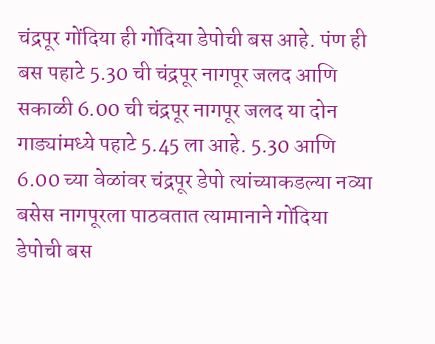चंद्रपूर गोंदिया ही गोंदिया डेपोची बस आहे. पंण ही बस पहाटे 5.30 ची चंद्रपूर नागपूर जलद आणि सकाळी 6.00 ची चंद्रपूर नागपूर जलद या दोन गाड्यांमध्ये पहाटे 5.45 ला आहे. 5.30 आणि 6.00 च्या वेळांवर चंद्रपूर डेपो त्यांच्याकडल्या नव्या बसेस नागपूरला पाठवतात त्यामानाने गोंदिया डेपोची बस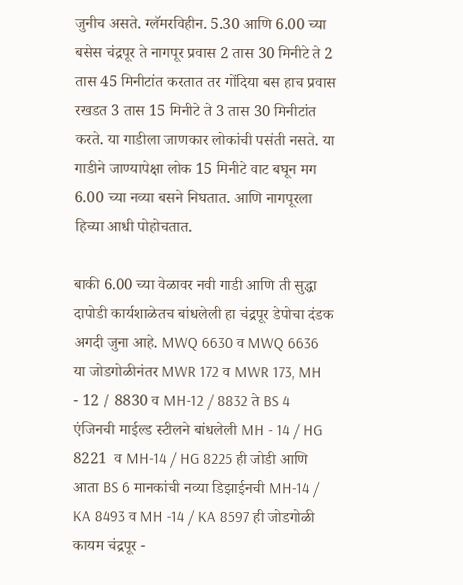जुनीच असते. ग्लॅमरविहीन. 5.30 आणि 6.00 च्या बसेस चंद्रपूर ते नागपूर प्रवास 2 तास 30 मिनीटे ते 2 तास 45 मिनीटांत करतात तर गोंदिया बस हाच प्रवास रखडत 3 तास 15 मिनीटे ते 3 तास 30 मिनीटांत करते. या गाडीला जाणकार लोकांची पसंती नसते. या गाडीने जाण्यापेक्षा लोक 15 मिनीटे वाट बघून मग 6.00 च्या नव्या बसने निघतात. आणि नागपूरला हिच्या आधी पोहोचतात.

बाकी 6.00 च्या वेळावर नवी गाडी आणि ती सुद्धा दापोडी कार्यशाळेतच बांधलेली हा चंद्रपूर डेपोचा दंडक अगदी जुना आहे. MWQ 6630 व MWQ 6636 या जोडगोळीनंतर MWR 172 व MWR 173, MH - 12 / 8830 व MH-12 / 8832 ते BS 4  एंजिनची माईल्ड स्टीलने बांधलेली MH - 14 / HG 8221  व MH-14 / HG 8225 ही जोडी आणि आता BS 6 मानकांची नव्या डिझाईनची MH-14 / KA 8493 व MH -14 / KA 8597 ही जोडगोळी कायम चंद्रपूर -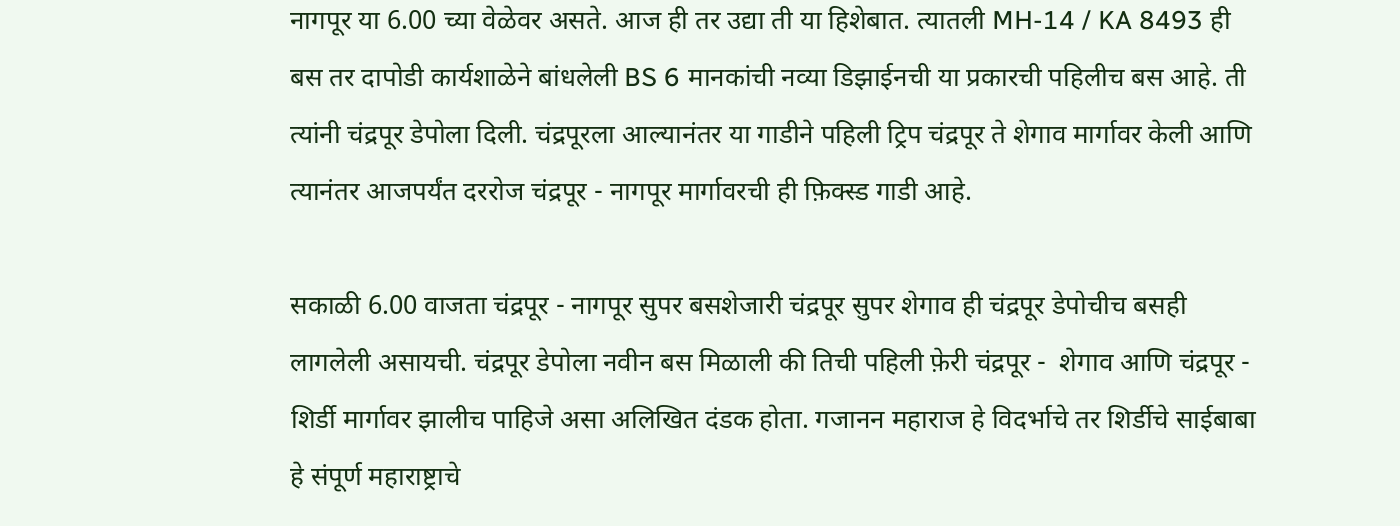नागपूर या 6.00 च्या वेळेवर असते. आज ही तर उद्या ती या हिशेबात. त्यातली MH-14 / KA 8493 ही बस तर दापोडी कार्यशाळेने बांधलेली BS 6 मानकांची नव्या डिझाईनची या प्रकारची पहिलीच बस आहे. ती त्यांनी चंद्रपूर डेपोला दिली. चंद्रपूरला आल्यानंतर या गाडीने पहिली ट्रिप चंद्रपूर ते शेगाव मार्गावर केली आणि त्यानंतर आजपर्यंत दररोज चंद्रपूर - नागपूर मार्गावरची ही फ़िक्स्ड गाडी आहे.

सकाळी 6.00 वाजता चंद्रपूर - नागपूर सुपर बसशेजारी चंद्रपूर सुपर शेगाव ही चंद्रपूर डेपोचीच बसही लागलेली असायची. चंद्रपूर डेपोला नवीन बस मिळाली की तिची पहिली फ़ेरी चंद्रपूर -  शेगाव आणि चंद्रपूर - शिर्डी मार्गावर झालीच पाहिजे असा अलिखित दंडक होता. गजानन महाराज हे विदर्भाचे तर शिर्डीचे साईबाबा हे संपूर्ण महाराष्ट्राचे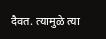दैवत. त्यामुळे त्या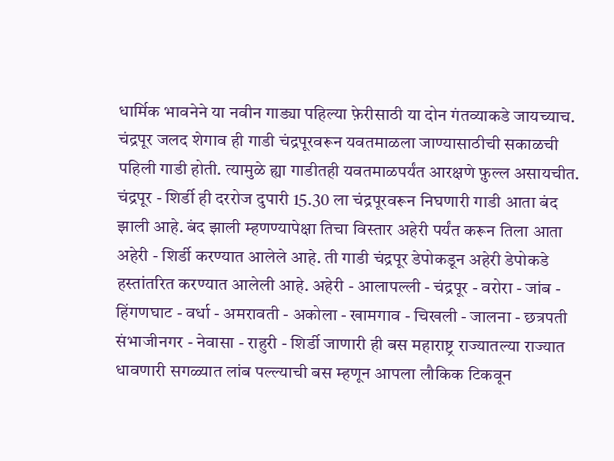धार्मिक भावनेने या नवीन गाड्या पहिल्या फ़ेरीसाठी या दोन गंतव्याकडे जायच्याच. चंद्रपूर जलद शेगाव ही गाडी चंद्रपूरवरून यवतमाळला जाण्यासाठीची सकाळची पहिली गाडी होती. त्यामुळे ह्या गाडीतही यवतमाळपर्यंत आरक्षणे फ़ुल्ल असायचीत. चंद्रपूर - शिर्डी ही दररोज दुपारी 15.30 ला चंद्रपूरवरून निघणारी गाडी आता बंद झाली आहे. बंद झाली म्हणण्यापेक्षा तिचा विस्तार अहेरी पर्यंत करून तिला आता अहेरी - शिर्डी करण्यात आलेले आहे. ती गाडी चंद्रपूर डेपोकडून अहेरी डेपोकडे हस्तांतरित करण्यात आलेली आहे. अहेरी - आलापल्ली - चंद्रपूर - वरोरा - जांब - हिंगणघाट - वर्धा - अमरावती - अकोला - खामगाव - चिखली - जालना - छत्रपती संभाजीनगर - नेवासा - राहुरी - शिर्डी जाणारी ही बस महाराष्ट्र राज्यातल्या राज्यात धावणारी सगळ्यात लांब पल्ल्याची बस म्हणून आपला लौकिक टिकवून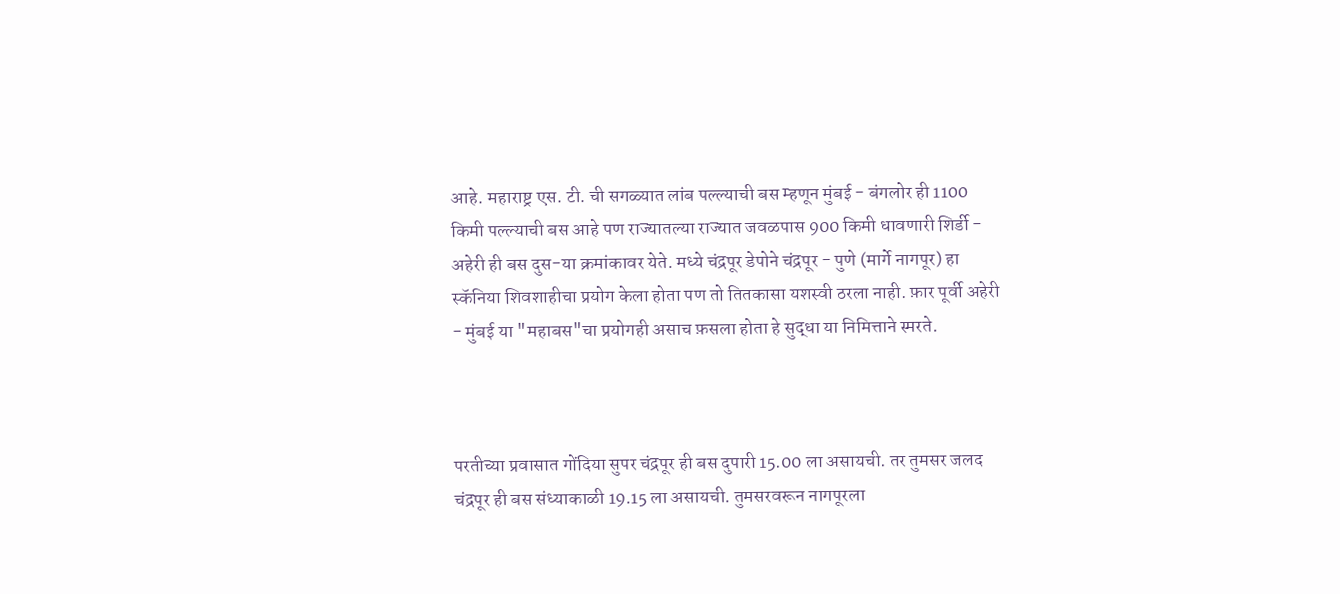आहे. महाराष्ट्र एस. टी. ची सगळ्यात लांब पल्ल्याची बस म्हणून मुंबई - बंगलोर ही 1100 किमी पल्ल्याची बस आहे पण राज्यातल्या राज्यात जवळपास 900 किमी धावणारी शिर्डी - अहेरी ही बस दुस-या क्रमांकावर येते. मध्ये चंद्रपूर डेपोने चंद्रपूर - पुणे (मार्गे नागपूर) हा स्कॅनिया शिवशाहीचा प्रयोग केला होता पण तो तितकासा यशस्वी ठरला नाही. फ़ार पूर्वी अहेरी - मुंबई या "महाबस"चा प्रयोगही असाच फ़सला होता हे सुद्धा या निमित्ताने स्मरते.



परतीच्या प्रवासात गोंदिया सुपर चंद्रपूर ही बस दुपारी 15.00 ला असायची. तर तुमसर जलद चंद्रपूर ही बस संध्याकाळी 19.15 ला असायची. तुमसरवरून नागपूरला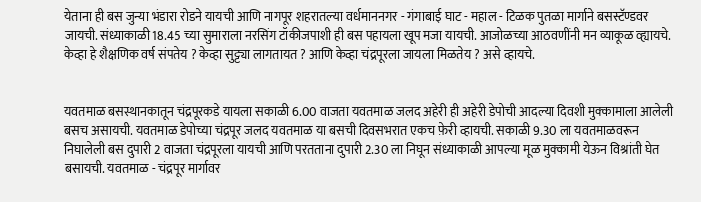येताना ही बस जुन्या भंडारा रोडने यायची आणि नागपूर शहरातल्या वर्धमाननगर - गंगाबाई घाट - महाल - टिळक पुतळा मार्गाने बसस्टॅण्डवर जायची. संध्याकाळी 18.45 च्या सुमाराला नरसिंग टॉकीजपाशी ही बस पहायला खूप मजा यायची. आजोळच्या आठवणींनी मन व्याकूळ व्ह्यायचे. केव्हा हे शैक्षणिक वर्ष संपतेय ? केव्हा सुट्ट्या लागतायत ? आणि केव्हा चंद्रपूरला जायला मिळतेय ? असे व्हायचे.


यवतमाळ बसस्थानकातून चंद्रपूरकडे यायला सकाळी 6.00 वाजता यवतमाळ जलद अहेरी ही अहेरी डेपोची आदल्या दिवशी मुक्कामाला आलेली बसच असायची. यवतमाळ डेपोच्या चंद्रपूर जलद यवतमाळ या बसची दिवसभरात एकच फ़ेरी व्हायची. सकाळी 9.30 ला यवतमाळवरून निघालेली बस दुपारी 2 वाजता चंद्रपूरला यायची आणि परतताना दुपारी 2.30 ला निघून संध्याकाळी आपल्या मूळ मुक्कामी येऊन विश्रांती घेत बसायची. यवतमाळ - चंद्रपूर मार्गावर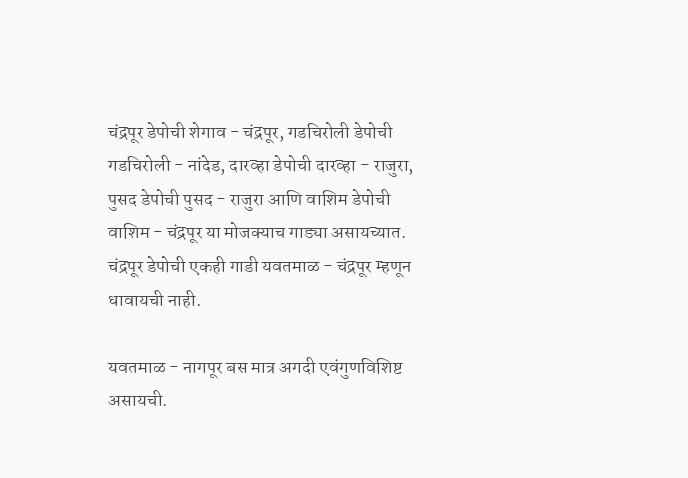चंद्रपूर डेपोची शेगाव - चंद्रपूर, गडचिरोली डेपोची गडचिरोली - नांदेड, दारव्हा डेपोची दारव्हा - राजुरा, पुसद डेपोची पुसद - राजुरा आणि वाशिम डेपोची वाशिम - चंद्रपूर या मोजक्याच गाड्या असायच्यात. चंद्रपूर डेपोची एकही गाडी यवतमाळ - चंद्रपूर म्हणून धावायची नाही.

यवतमाळ - नागपूर बस मात्र अगदी एवंगुणविशिष्ट असायची.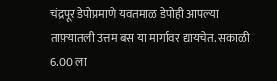चंद्रपूर डेपोप्रमाणे यवतमाळ डेपोही आपल्या ताफ़्यातली उत्तम बस या मार्गावर द्यायचेत. सकाळी 6.00 ला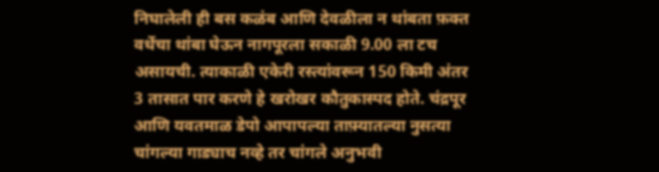निघालेली ही बस कळंब आणि देवळीला न थांबता फ़क्त वर्धेचा थांबा घेऊन नागपूरला सकाळी 9.00 ला टच असायची. त्याकाळी एकेरी रस्त्यांवरून 150 किमी अंतर 3 तासात पार करणे हे खरोखर कौतुकास्पद होते. चंद्रपूर आणि यवतमाळ डेपो आपापल्या ताफ़्यातल्या नुसत्या चांगल्या गाड्याच नव्हे तर चांगले अनुभवी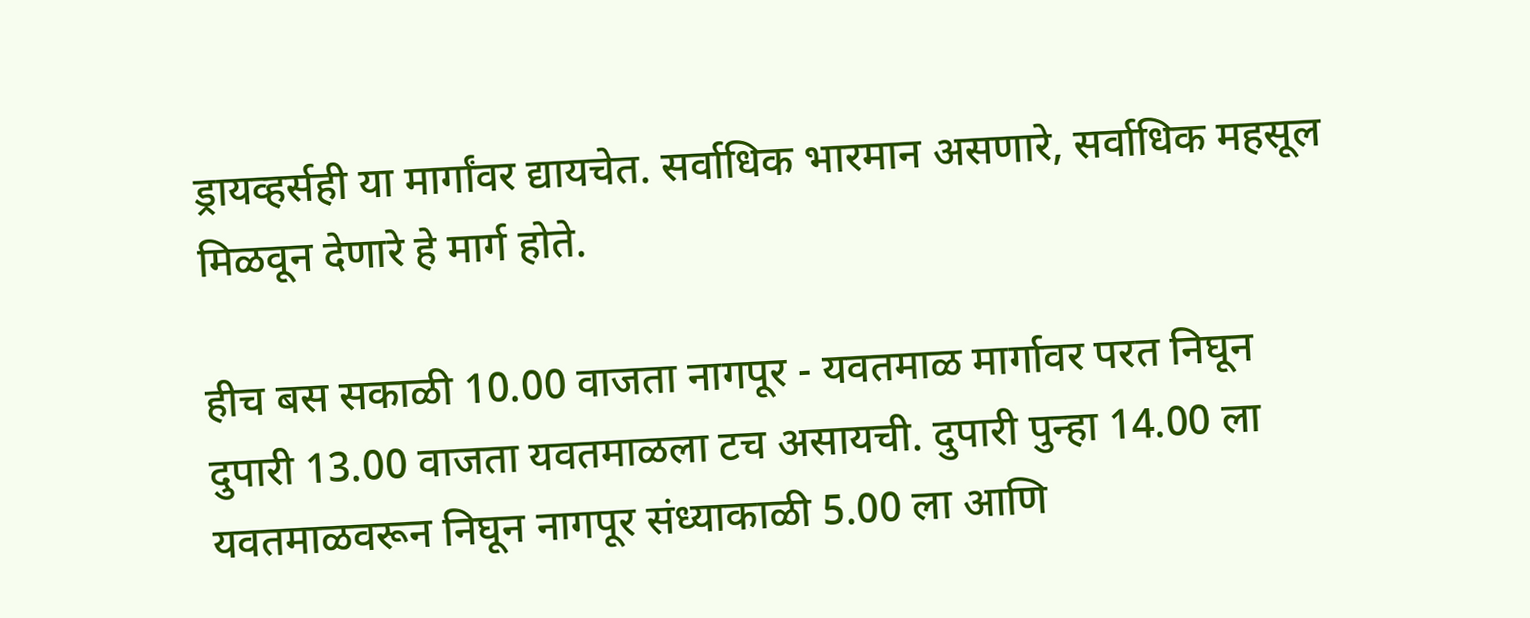ड्रायव्हर्सही या मार्गांवर द्यायचेत. सर्वाधिक भारमान असणारे, सर्वाधिक महसूल मिळवून देणारे हे मार्ग होते.

हीच बस सकाळी 10.00 वाजता नागपूर - यवतमाळ मार्गावर परत निघून दुपारी 13.00 वाजता यवतमाळला टच असायची. दुपारी पुन्हा 14.00 ला यवतमाळवरून निघून नागपूर संध्याकाळी 5.00 ला आणि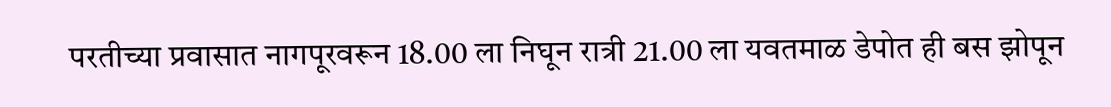परतीच्या प्रवासात नागपूरवरून 18.00 ला निघून रात्री 21.00 ला यवतमाळ डेपोत ही बस झोपून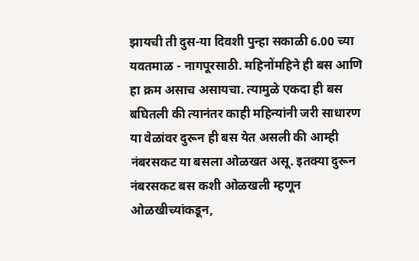झायची ती दुस-या दिवशी पुन्हा सकाळी 6.00 च्या यवतमाळ - नागपूरसाठी. महिनोंमहिने ही बस आणि हा क्रम असाच असायचा. त्यामुळे एकदा ही बस बघितली की त्यानंतर काही महिन्यांनी जरी साधारण या वेळांवर दुरून ही बस येत असली की आम्ही नंबरसकट या बसला ओळखत असू. इतक्या दुरून नंबरसकट बस कशी ओळखली म्हणून ओळखीच्यांकडून,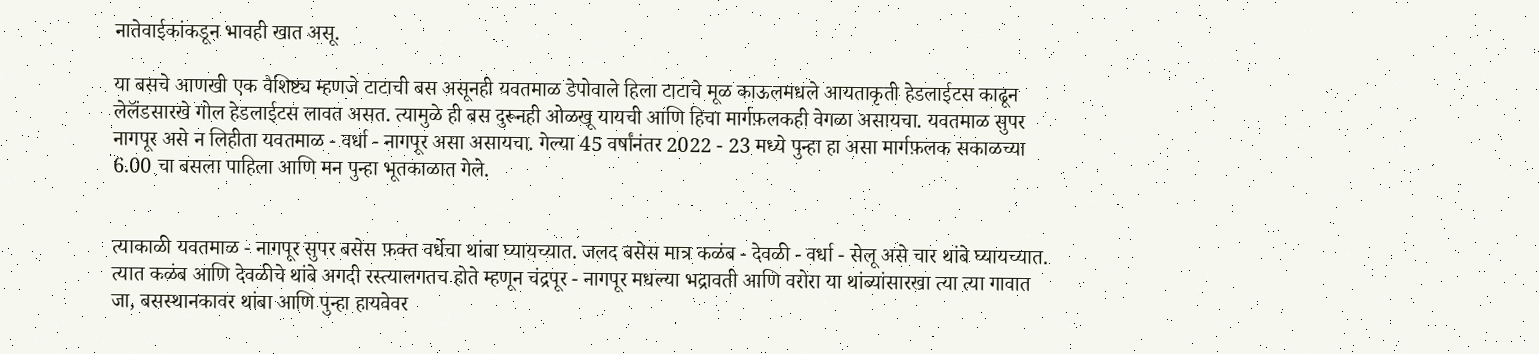नातेवाईकांकडून भावही खात असू.

या बसचे आणखी एक वैशिष्ट्य म्हणजे टाटाची बस असूनही यवतमाळ डेपोवाले हिला टाटाचे मूळ काऊलमधले आयताकृती हेडलाईटस काढून लेलॅंडसारखे गोल हेडलाईटस लावत असत. त्यामुळे ही बस दुरूनही ओळखू यायची आणि हिचा मार्गफ़लकही वेगळा असायचा. यवतमाळ सुपर नागपूर असे न लिहीता यवतमाळ - वर्धा - नागपूर असा असायचा. गेल्या 45 वर्षांनंतर 2022 - 23 मध्ये पुन्हा हा असा मार्गफ़लक सकाळच्या 6.00 चा बसला पाहिला आणि मन पुन्हा भूतकाळात गेले.


त्याकाळी यवतमाळ - नागपूर सुपर बसेस फ़क्त वर्धेचा थांबा घ्यायच्यात. जलद बसेस मात्र कळंब - देवळी - वर्धा - सेलू असे चार थांबे घ्यायच्यात. त्यात कळंब आणि देवळीचे थांबे अगदी रस्त्यालगतच होते म्हणून चंद्रपूर - नागपूर मधल्या भद्रावती आणि वरोरा या थांब्यांसारखा त्या त्या गावात जा, बसस्थानकावर थांबा आणि पुन्हा हायवेवर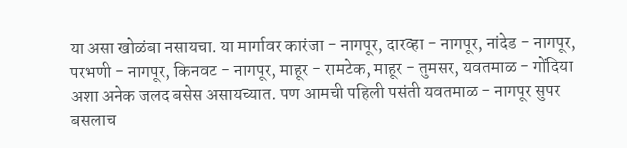या असा खोळंबा नसायचा. या मार्गावर कारंजा - नागपूर, दारव्हा - नागपूर, नांदेड - नागपूर, परभणी - नागपूर, किनवट - नागपूर, माहूर - रामटेक, माहूर - तुमसर, यवतमाळ - गोंदिया अशा अनेक जलद बसेस असायच्यात. पण आमची पहिली पसंती यवतमाळ - नागपूर सुपर बसलाच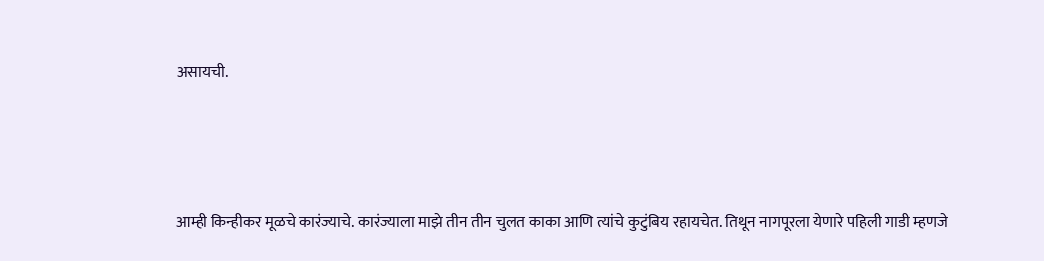असायची.




आम्ही किन्हीकर मूळचे कारंज्याचे. कारंज्याला माझे तीन तीन चुलत काका आणि त्यांचे कुटुंबिय रहायचेत. तिथून नागपूरला येणारे पहिली गाडी म्हणजे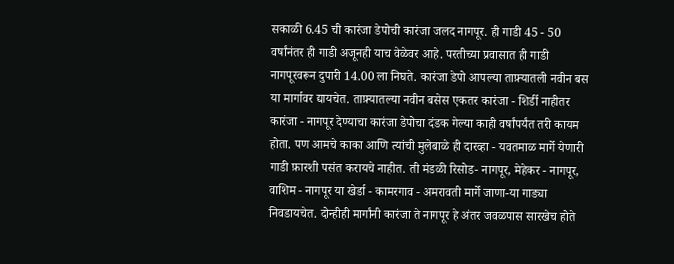सकाळी 6.45 ची कारंजा डेपोची कारंजा जलद नागपूर. ही गाडी 45 - 50 वर्षांनंतर ही गाडी अजूनही याच वेळेवर आहे. परतीच्या प्रवासात ही गाडी नागपूरवरून दुपारी 14.00 ला निघते. कारंजा डेपो आपल्या ताफ़्यातली नवीन बस या मार्गावर द्यायचेत. ताफ़्यातल्या नवीन बसेस एकतर कारंजा - शिर्डी नाहीतर कारंजा - नागपूर देण्याचा कारंजा डेपोचा दंडक गेल्या काही वर्षांपर्यंत तरी कायम होता. पण आमचे काका आणि त्यांची मुलेबाळे ही दारव्हा - यवतमाळ मार्गे येणारी गाडी फ़ारशी पसंत करायचे नाहीत. ती मंडळी रिसोड- नागपूर, मेहेकर - नागपूर, वाशिम - नागपूर या खेर्डा - कामरगाव - अमरावती मार्गे जाणा-या गाड्या निवडायचेत. दोन्हीही मार्गांनी कारंजा ते नागपूर हे अंतर जवळपास सारखेच होते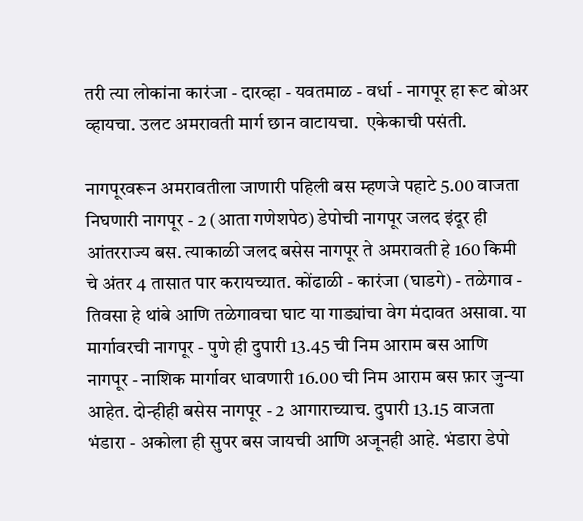तरी त्या लोकांना कारंजा - दारव्हा - यवतमाळ - वर्धा - नागपूर हा रूट बोअर व्हायचा. उलट अमरावती मार्ग छान वाटायचा.  एकेकाची पसंती.

नागपूरवरून अमरावतीला जाणारी पहिली बस म्हणजे पहाटे 5.00 वाजता निघणारी नागपूर - 2 (आता गणेशपेठ) डेपोची नागपूर जलद इंदूर ही आंतरराज्य बस. त्याकाळी जलद बसेस नागपूर ते अमरावती हे 160 किमी चे अंतर 4 तासात पार करायच्यात. कोंढाळी - कारंजा (घाडगे) - तळेगाव - तिवसा हे थांबे आणि तळेगावचा घाट या गाड्यांचा वेग मंदावत असावा. या मार्गावरची नागपूर - पुणे ही दुपारी 13.45 ची निम आराम बस आणि नागपूर - नाशिक मार्गावर धावणारी 16.00 ची निम आराम बस फ़ार जुन्या आहेत. दोन्हीही बसेस नागपूर - 2 आगाराच्याच. दुपारी 13.15 वाजता भंडारा - अकोला ही सुपर बस जायची आणि अजूनही आहे. भंडारा डेपो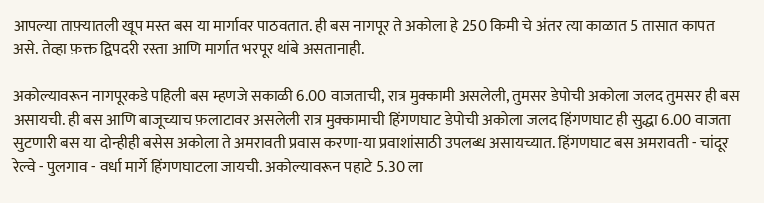आपल्या ताफ़्यातली खूप मस्त बस या मार्गावर पाठवतात. ही बस नागपूर ते अकोला हे 250 किमी चे अंतर त्या काळात 5 तासात कापत असे. तेव्हा फ़क्त द्विपदरी रस्ता आणि मार्गात भरपूर थांबे असतानाही.

अकोल्यावरून नागपूरकडे पहिली बस म्हणजे सकाळी 6.00 वाजताची, रात्र मुक्कामी असलेली, तुमसर डेपोची अकोला जलद तुमसर ही बस असायची. ही बस आणि बाजूच्याच फ़लाटावर असलेली रात्र मुक्कामाची हिंगणघाट डेपोची अकोला जलद हिंगणघाट ही सुद्धा 6.00 वाजता सुटणारी बस या दोन्हीही बसेस अकोला ते अमरावती प्रवास करणा-या प्रवाशांसाठी उपलब्ध असायच्यात. हिंगणघाट बस अमरावती - चांदूर रेल्वे - पुलगाव - वर्धा मार्गे हिंगणघाटला जायची. अकोल्यावरून पहाटे 5.30 ला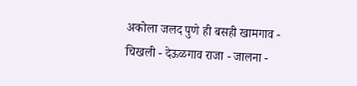अकोला जलद पुणे ही बसही खामगाव - चिखली - देऊळगाव राजा - जालना -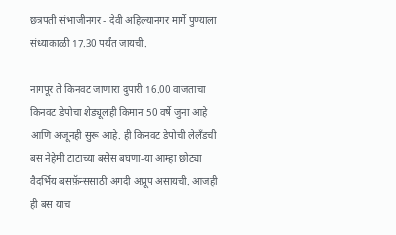छत्रपती संभाजीनगर - देवी अहिल्यानगर मार्गे पुण्याला संध्याकाळी 17.30 पर्यंत जायची.

नागपूर ते किनवट जाणारा दुपारी 16.00 वाजताचा किनवट डेपोचा शेड्यूलही किमान 50 वर्षे जुना आहे आणि अजूनही सुरू आहे. ही किनवट डेपोची लेलॅंडची बस नेहेमी टाटाच्या बसेस बघणा-या आम्हा छोट्या वैदर्भिय बसफ़ॅन्ससाठी अगदी अप्रूप असायची. आजही ही बस याच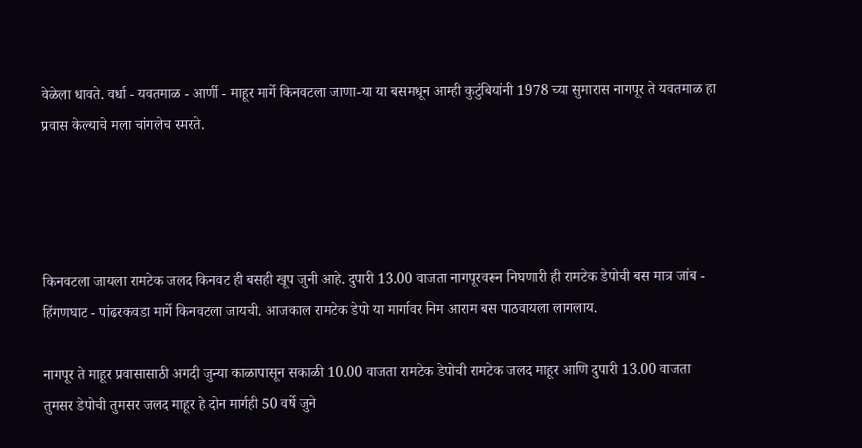वेळेला धावते. वर्धा - यवतमाळ - आर्णी - माहूर मार्गे किनवटला जाणा-या या बसमधून आम्ही कुटुंबियांनी 1978 च्या सुमारास नागपूर ते यवतमाळ हा प्रवास केल्याचे मला चांगलेच स्मरते.




किनवटला जायला रामटेक जलद किनवट ही बसही खूप जुनी आहे. दुपारी 13.00 वाजता नागपूरवरून निघणारी ही रामटेक डेपोची बस मात्र जांब - हिंगणघाट - पांढरकवडा मार्गे किनवटला जायची. आजकाल रामटेक डेपो या मार्गावर निम आराम बस पाठवायला लागलाय.

नागपूर ते माहूर प्रवासासाठी अगदी जुन्या काळापासून सकाळी 10.00 वाजता रामटेक डेपोची रामटेक जलद माहूर आणि दुपारी 13.00 वाजता तुमसर डेपोची तुमसर जलद माहूर हे दोन मार्गही 50 वर्षे जुने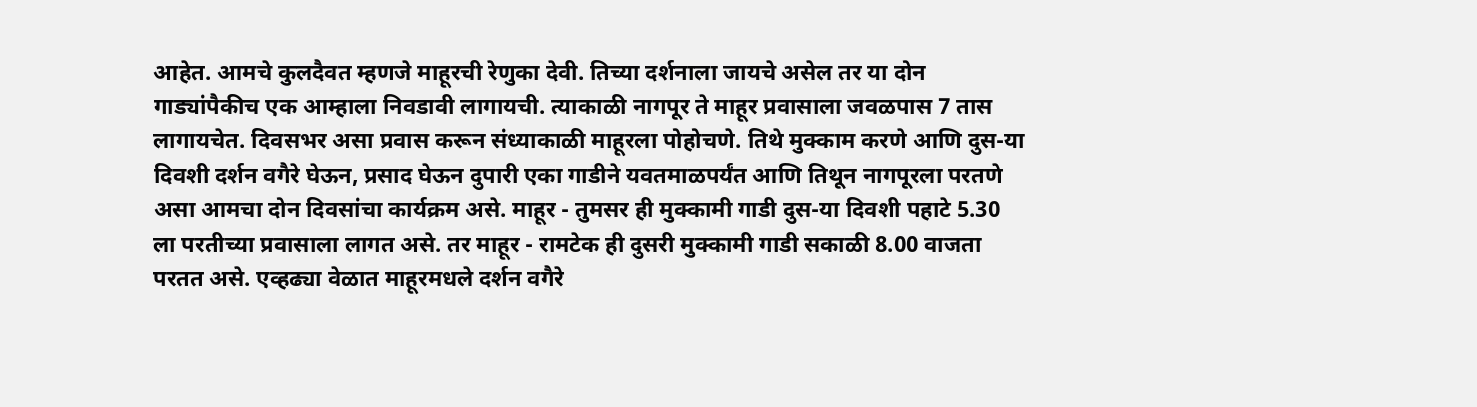आहेत. आमचे कुलदैवत म्हणजे माहूरची रेणुका देवी. तिच्या दर्शनाला जायचे असेल तर या दोन गाड्यांपैकीच एक आम्हाला निवडावी लागायची. त्याकाळी नागपूर ते माहूर प्रवासाला जवळपास 7 तास लागायचेत. दिवसभर असा प्रवास करून संध्याकाळी माहूरला पोहोचणे. तिथे मुक्काम करणे आणि दुस-या दिवशी दर्शन वगैरे घेऊन, प्रसाद घेऊन दुपारी एका गाडीने यवतमाळपर्यंत आणि तिथून नागपूरला परतणे असा आमचा दोन दिवसांचा कार्यक्रम असे. माहूर - तुमसर ही मुक्कामी गाडी दुस-या दिवशी पहाटे 5.30 ला परतीच्या प्रवासाला लागत असे. तर माहूर - रामटेक ही दुसरी मुक्कामी गाडी सकाळी 8.00 वाजता परतत असे. एव्हढ्या वेळात माहूरमधले दर्शन वगैरे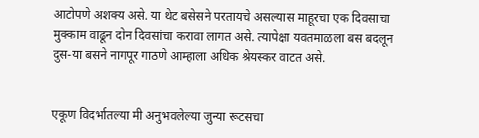आटोपणे अशक्य असे. या थेट बसेसने परतायचे असल्यास माहूरचा एक दिवसाचा मुक्काम वाढून दोन दिवसांचा करावा लागत असे. त्यापेक्षा यवतमाळला बस बदलून दुस-या बसने नागपूर गाठणे आम्हाला अधिक श्रेयस्कर वाटत असे.


एकूण विदर्भातल्या मी अनुभवलेल्या जुन्या रूटसचा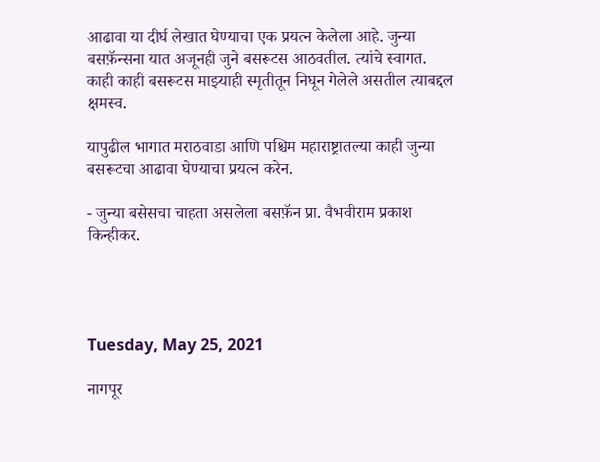आढावा या दीर्घ लेखात घेण्याचा एक प्रयत्न केलेला आहे. जुन्या बसफ़ॅन्सना यात अजूनही जुने बसरूटस आठवतील. त्यांचे स्वागत. काही काही बसरूटस माझ्याही स्मृतीतून निघून गेलेले असतील त्याबद्दल क्षमस्व.

यापुढील भागात मराठवाडा आणि पश्चिम महाराष्ट्रातल्या काही जुन्या बसरूटचा आढावा घेण्याचा प्रयत्न करेन.

- जुन्या बसेसचा चाहता असलेला बसफ़ॅन प्रा. वैभवीराम प्रकाश किन्हीकर.




Tuesday, May 25, 2021

नागपूर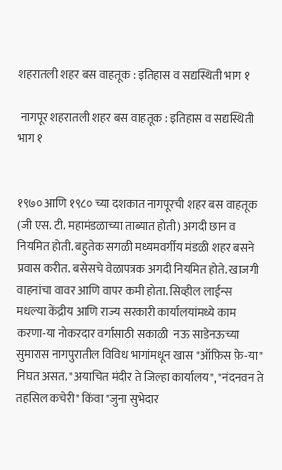शहरातली शहर बस वाहतूक : इतिहास व सद्यस्थिती भाग १

 नागपूर शहरातली शहर बस वाहतूक : इतिहास व सद्यस्थिती भाग १


१९७० आणि १९८० च्या दशकात नागपूरची शहर बस वाहतूक (जी एस. टी. महामंडळाच्या ताब्यात होती) अगदी छान व नियमित होती. बहुतेक सगळी मध्यमवर्गीय मंडळी शहर बसने प्रवास करीत. बसेसचे वेळापत्रक अगदी नियमित होते. खाजगी वाहनांचा वावर आणि वापर कमी होता. सिव्हील लाईन्स मधल्या केंद्रीय आणि राज्य सरकारी कार्यालयांमध्ये काम करणा-या नोकरदार वर्गासाठी सकाळी  नऊ साडेनऊच्या सुमारास नागपुरातील विविध भागांमधून खास "ऑफ़िस फ़े-या" निघत असत. "अयाचित मंदीर ते जिल्हा कार्यालय", "नंदनवन ते तहसिल कचेरी" किंवा "जुना सुभेदार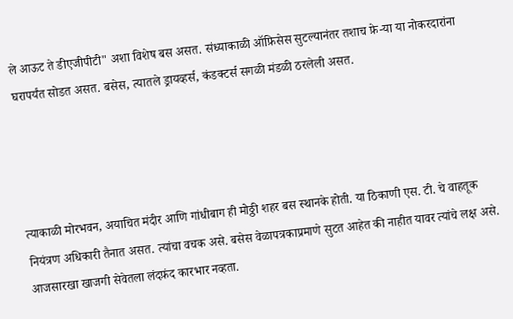ले आऊट ते डीएजीपीटी" अशा विशेष बस असत. संध्याकाळी ऑफ़िसेस सुटल्यानंतर तशाच फ़े-या या नोकरदारांना घरापर्यंत सोडत असत. बसेस, त्यातले ड्रायव्हर्स, कंडक्टर्स सगळी मंडळी ठरलेली असत.




त्याकाळी मोरभवन, अयाचित मंदीर आणि गांधीबाग ही मोठ्ठी शहर बस स्थानके होती. या ठिकाणी एस. टी. चे वाहतूक नियंत्रण अधिकारी तैनात असत. त्यांचा वचक असे. बसेस वेळापत्रकाप्रमाणे सुटत आहेत की नाहीत यावर त्यांचे लक्ष असे. आजसारखा खाजगी सेवेतला लंदफ़ंद कारभार नव्हता.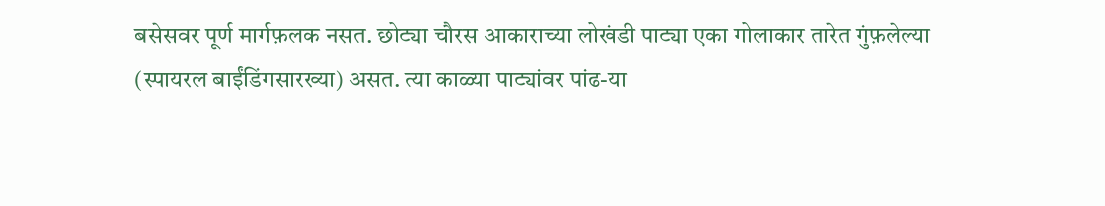बसेसवर पूर्ण मार्गफ़लक नसत. छोट्या चौरस आकाराच्या लोखंडी पाट्या एका गोलाकार तारेत गुंफ़लेल्या (स्पायरल बाईंडिंगसारख्या) असत. त्या काळ्या पाट्यांवर पांढ-या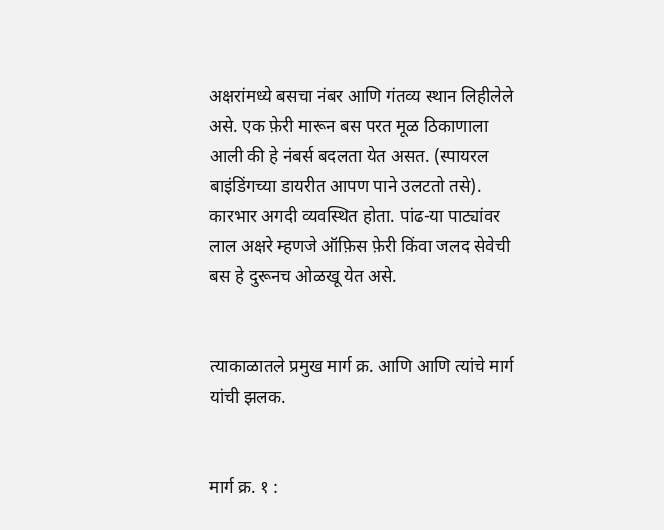अक्षरांमध्ये बसचा नंबर आणि गंतव्य स्थान लिहीलेले असे. एक फ़ेरी मारून बस परत मूळ ठिकाणाला आली की हे नंबर्स बदलता येत असत. (स्पायरल बाइंडिंगच्या डायरीत आपण पाने उलटतो तसे). कारभार अगदी व्यवस्थित होता. पांढ-या पाट्यांवर लाल अक्षरे म्हणजे ऑफ़िस फ़ेरी किंवा जलद सेवेची बस हे दुरूनच ओळखू येत असे.


त्याकाळातले प्रमुख मार्ग क्र. आणि आणि त्यांचे मार्ग यांची झलक.


मार्ग क्र. १ :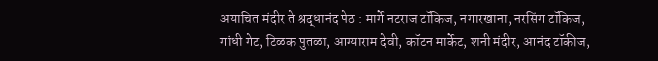अयाचित मंदीर ते श्रद्धानंद पेठ : मार्गे नटराज टॉकिज, नगारखाना, नरसिंग टॉकिज, गांधी गेट, टिळक पुतळा, आग्याराम देवी, कॉटन मार्केट, शनी मंदीर, आनंद टॉकीज,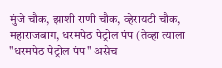मुंजे चौक, झाशी राणी चौक, व्हेरायटी चौक, महाराजबाग, धरमपेठ पेट्रोल पंप (तेव्हा त्याला "धरमपेठ पेट्रोल पंप" असेच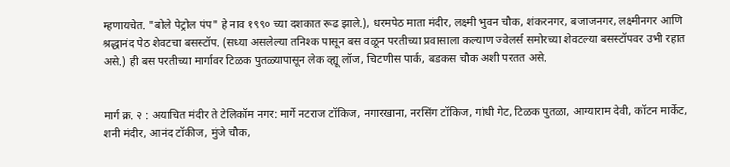म्हणायचेत. "बोले पेट्रोल पंप" हे नाव १९९० च्या दशकात रूढ झाले.), धरमपेठ माता मंदीर, लक्ष्मी भुवन चौक, शंकरनगर, बजाजनगर, लक्ष्मीनगर आणि श्रद्धानंद पेठ शेवटचा बसस्टॉप. (सध्या असलेल्या तनिश्क पासून बस वळून परतीच्या प्रवासाला कल्याण ज्वेलर्स समोरच्या शेवटल्या बसस्टॉपवर उभी रहात असे.) ही बस परतीच्या मार्गावर टिळक पुतळ्यापासून लेक व्ह्यू लॉज, चिटणीस पार्क, बडकस चौक अशी परतत असे.


मार्ग क्र. २ : अयाचित मंदीर ते टेलिकॉम नगर: मार्गे नटराज टॉकिज, नगारखाना, नरसिंग टॉकिज, गांधी गेट, टिळक पुतळा, आग्याराम देवी, कॉटन मार्केट, शनी मंदीर, आनंद टॉकीज, मुंजे चौक,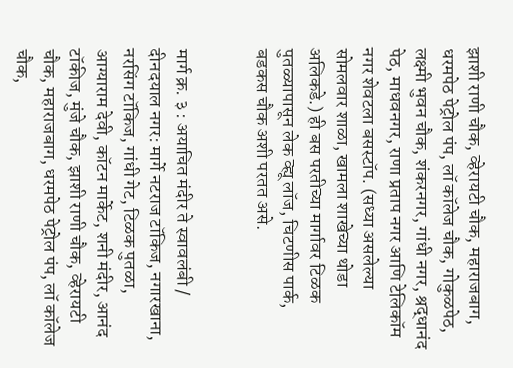झाशी राणी चौक, व्हेरायटी चौक, महाराजबाग, धरमपेठ पेट्रोल पंप, लॉ कॉलेज चौक, गोकुळपेठ, लक्ष्मी भुवन चौक, शंकरनगर, गांधी नगर, श्रद्धानंद पेठ, माधवनगर, राणा प्रताप नगर आणि टेलिकॉम नगर शेवटला बसस्टॉप. (सध्या असलेल्या सोमलवार शाळा, खामला शाखेच्या थोडा अलिकडे.) ही बस परतीच्या मार्गावर टिळक पुतळ्यापासून लेक व्ह्यू लॉज, चिटणीस पार्क, बडकस चौक अशी परतत असे.


मार्ग क्र. ३ : अयाचित मंदीर ते स्वावलंबी / दीनदयाल नगर: मार्गे नटराज टॉकिज, नगारखाना, नरसिंग टॉकिज, गांधी गेट, टिळक पुतळा, आग्याराम देवी, कॉटन मार्केट, शनी मंदीर, आनंद टॉकीज, मुंजे चौक, झाशी राणी चौक, व्हेरायटी चौक, महाराजबाग, धरमपेठ पेट्रोल पंप, लॉ कॉलेज चौक,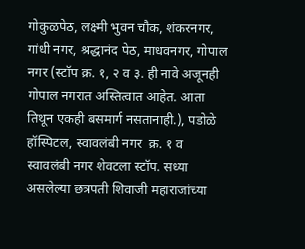गोकुळपेठ, लक्ष्मी भुवन चौक, शंकरनगर, गांधी नगर, श्रद्धानंद पेठ, माधवनगर, गोपाल नगर (स्टॉप क्र. १, २ व ३. ही नावे अजूनही गोपाल नगरात अस्तित्वात आहेत. आता तिथून एकही बसमार्ग नसतानाही.), पडोळे हॉस्पिटल, स्वावलंबी नगर  क्र. १ व स्वावलंबी नगर शेवटला स्टॉप. सध्या असलेल्या छत्रपती शिवाजी महाराजांच्या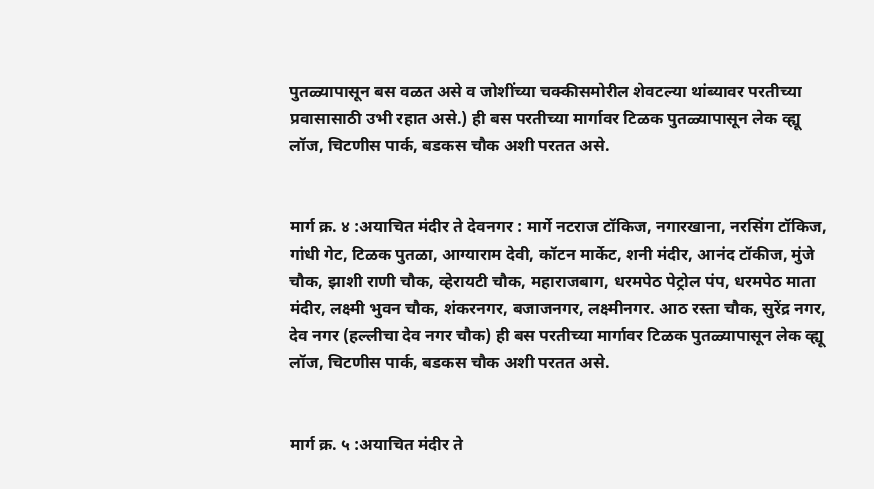पुतळ्यापासून बस वळत असे व जोशींच्या चक्कीसमोरील शेवटल्या थांब्यावर परतीच्या प्रवासासाठी उभी रहात असे.) ही बस परतीच्या मार्गावर टिळक पुतळ्यापासून लेक व्ह्यू लॉज, चिटणीस पार्क, बडकस चौक अशी परतत असे.


मार्ग क्र. ४ :अयाचित मंदीर ते देवनगर : मार्गे नटराज टॉकिज, नगारखाना, नरसिंग टॉकिज, गांधी गेट, टिळक पुतळा, आग्याराम देवी, कॉटन मार्केट, शनी मंदीर, आनंद टॉकीज, मुंजे चौक, झाशी राणी चौक, व्हेरायटी चौक, महाराजबाग, धरमपेठ पेट्रोल पंप, धरमपेठ माता मंदीर, लक्ष्मी भुवन चौक, शंकरनगर, बजाजनगर, लक्ष्मीनगर. आठ रस्ता चौक, सुरेंद्र नगर, देव नगर (हल्लीचा देव नगर चौक) ही बस परतीच्या मार्गावर टिळक पुतळ्यापासून लेक व्ह्यू लॉज, चिटणीस पार्क, बडकस चौक अशी परतत असे.


मार्ग क्र. ५ :अयाचित मंदीर ते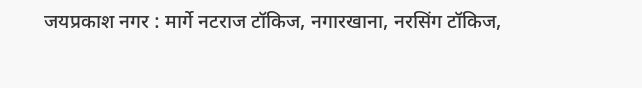जयप्रकाश नगर : मार्गे नटराज टॉकिज, नगारखाना, नरसिंग टॉकिज,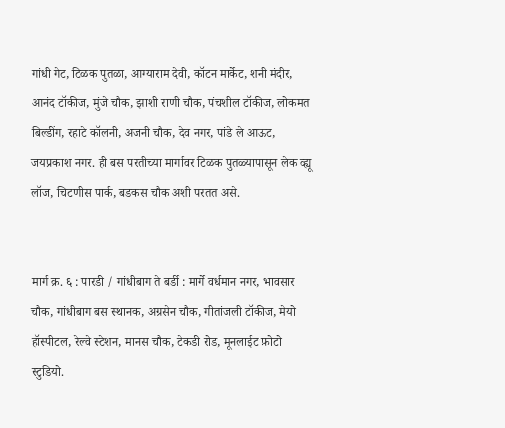गांधी गेट, टिळक पुतळा, आग्याराम देवी, कॉटन मार्केट, शनी मंदीर, आनंद टॉकीज, मुंजे चौक, झाशी राणी चौक, पंचशील टॉकीज, लोकमत बिल्डींग, रहाटे कॉलनी, अजनी चौक, देव नगर, पांडे ले आऊट, जयप्रकाश नगर. ही बस परतीच्या मार्गावर टिळक पुतळ्यापासून लेक व्ह्यू लॉज, चिटणीस पार्क, बडकस चौक अशी परतत असे.


मार्ग क्र. ६ : पारडी / गांधीबाग ते बर्डी : मार्गे वर्धमान नगर, भावसार चौक, गांधीबाग बस स्थानक, अग्रसेन चौक, गीतांजली टॉकीज, मेयो हॉस्पीटल, रेल्वे स्टेशन, मानस चौक, टेकडी रोड, मूनलाईट फ़ोटो स्टुडियो.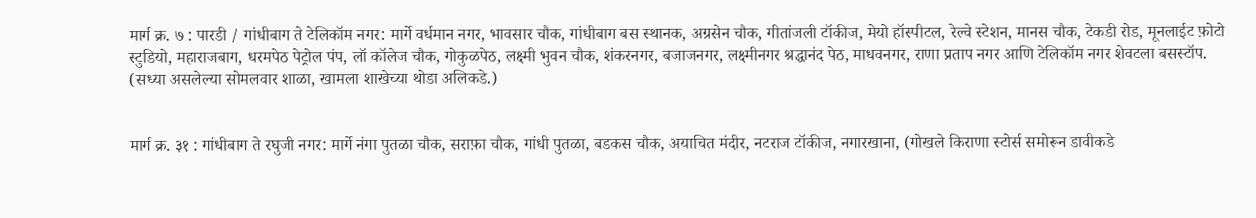मार्ग क्र. ७ : पारडी / गांधीबाग ते टेलिकॉम नगर: मार्गे वर्धमान नगर, भावसार चौक, गांधीबाग बस स्थानक, अग्रसेन चौक, गीतांजली टॉकीज, मेयो हॉस्पीटल, रेल्वे स्टेशन, मानस चौक, टेकडी रोड, मूनलाईट फ़ोटो स्टुडियो, महाराजबाग, धरमपेठ पेट्रोल पंप, लॉ कॉलेज चौक, गोकुळपेठ, लक्ष्मी भुवन चौक, शंकरनगर, बजाजनगर, लक्ष्मीनगर श्रद्धानंद पेठ, माधवनगर, राणा प्रताप नगर आणि टेलिकॉम नगर शेवटला बसस्टॉप. (सध्या असलेल्या सोमलवार शाळा, खामला शाखेच्या थोडा अलिकडे.)


मार्ग क्र. ३१ : गांधीबाग ते रघुजी नगर: मार्गे नंगा पुतळा चौक, सराफ़ा चौक, गांधी पुतळा, बडकस चौक, अयाचित मंदीर, नटराज टॉकीज, नगारखाना, (गोखले किराणा स्टोर्स समोरून डावीकडे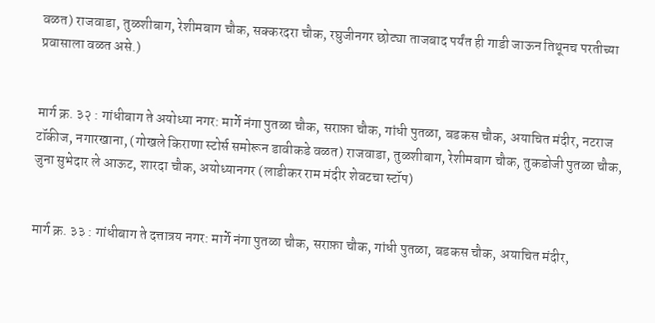वळत) राजवाडा, तुळशीबाग, रेशीमबाग चौक, सक्करदरा चौक, रघुजीनगर छोट्या ताजबाद पर्यंत ही गाडी जाऊन तिथूनच परतीच्या प्रवासाला वळत असे.)


मार्ग क्र. ३२ : गांधीबाग ते अयोध्या नगर: मार्गे नंगा पुतळा चौक, सराफ़ा चौक, गांधी पुतळा, बडकस चौक, अयाचित मंदीर, नटराज टॉकीज, नगारखाना, (गोखले किराणा स्टोर्स समोरून डावीकडे वळत) राजवाडा, तुळशीबाग, रेशीमबाग चौक, तुकडोजी पुतळा चौक, जुना सुभेदार ले आऊट, शारदा चौक, अयोध्यानगर (लाडीकर राम मंदीर शेवटचा स्टॉप)


मार्ग क्र. ३३ : गांधीबाग ते दत्तात्रय नगर: मार्गे नंगा पुतळा चौक, सराफ़ा चौक, गांधी पुतळा, बडकस चौक, अयाचित मंदीर,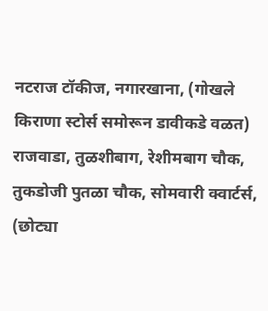नटराज टॉकीज, नगारखाना, (गोखले किराणा स्टोर्स समोरून डावीकडे वळत) राजवाडा, तुळशीबाग, रेशीमबाग चौक, तुकडोजी पुतळा चौक, सोमवारी क्वार्टर्स, (छोट्या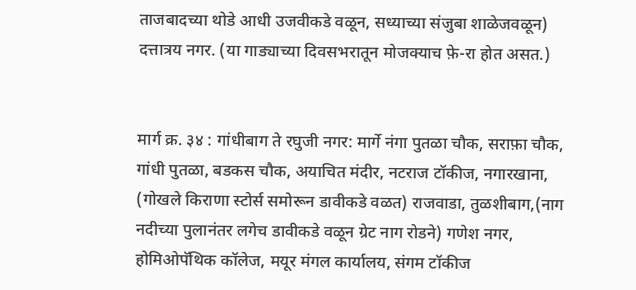ताजबादच्या थोडे आधी उजवीकडे वळून, सध्याच्या संजुबा शाळेजवळून) दत्तात्रय नगर. (या गाड्याच्या दिवसभरातून मोजक्याच फ़े-रा होत असत.)


मार्ग क्र. ३४ : गांधीबाग ते रघुजी नगर: मार्गे नंगा पुतळा चौक, सराफ़ा चौक, गांधी पुतळा, बडकस चौक, अयाचित मंदीर, नटराज टॉकीज, नगारखाना, (गोखले किराणा स्टोर्स समोरून डावीकडे वळत) राजवाडा, तुळशीबाग,(नाग नदीच्या पुलानंतर लगेच डावीकडे वळून ग्रेट नाग रोडने) गणेश नगर, होमिओपॅथिक कॉलेज, मयूर मंगल कार्यालय, संगम टॉकीज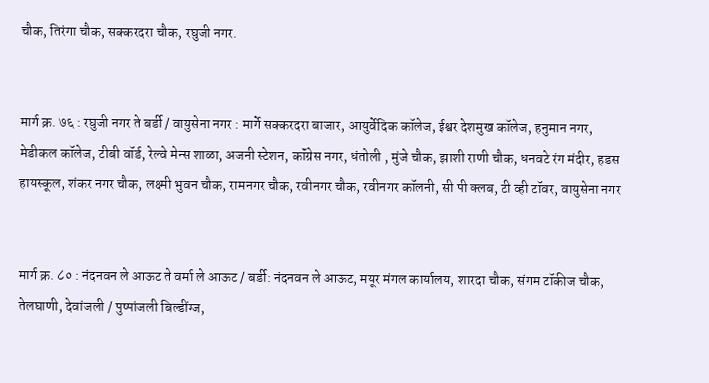चौक, तिरंगा चौक, सक्करदरा चौक, रघुजी नगर.


मार्ग क्र. ७६ : रघुजी नगर ते बर्डी / वायुसेना नगर : मार्गे सक्करदरा बाजार, आयुर्वेदिक कॉलेज, ईश्वर देशमुख कॉलेज, हनुमान नगर, मेडीकल कॉलेज, टीबी वॉर्ड, रेल्वे मेन्स शाळा, अजनी स्टेशन, कॉंग्रेस नगर, धंतोली , मुंजे चौक, झाशी राणी चौक, धनवटे रंग मंदीर, हडस हायस्कूल, शंकर नगर चौक, लक्ष्मी भुवन चौक, रामनगर चौक, रवीनगर चौक, रवीनगर कॉलनी, सी पी क्लब, टी व्ही टॉवर, वायुसेना नगर


मार्ग क्र. ८० : नंदनवन ले आऊट ते वर्मा ले आऊट / बर्डी: नंदनवन ले आऊट, मयूर मंगल कार्यालय, शारदा चौक, संगम टॉकीज चौक, तेलघाणी, देवांजली / पुष्पांजली बिल्डींग्ज,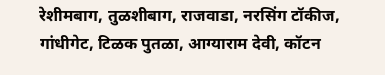रेशीमबाग, तुळशीबाग, राजवाडा, नरसिंग टॉकीज, गांधीगेट, टिळक पुतळा, आग्याराम देवी, कॉटन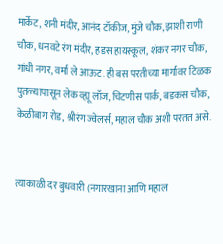मार्केट, शनी मंदीर, आनंद टॉकीज, मुंजे चौक, झाशी राणी चौक, धनवटे रंग मंदीर, हडस हायस्कूल, शंकर नगर चौक, गांधी नगर, वर्मा ले आऊट. ही बस परतीच्या मार्गावर टिळक पुतळ्यापासून लेक व्ह्यू लॉज, चिटणीस पार्क, बडकस चौक, केळीबाग रोड, श्रीरंग ज्वेलर्स, महाल चौक अशी परतत असे.


त्याकाळी दर बुधवारी (नगारखाना आणि महाल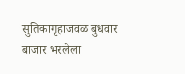सुतिकागृहाजवळ बुधवार बाजार भरलेला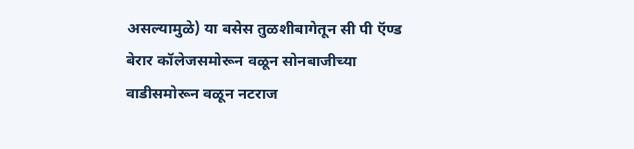असल्यामुळे) या बसेस तुळशीबागेतून सी पी ऍण्ड बेरार कॉलेजसमोरून वळून सोनबाजीच्या वाडीसमोरून वळून नटराज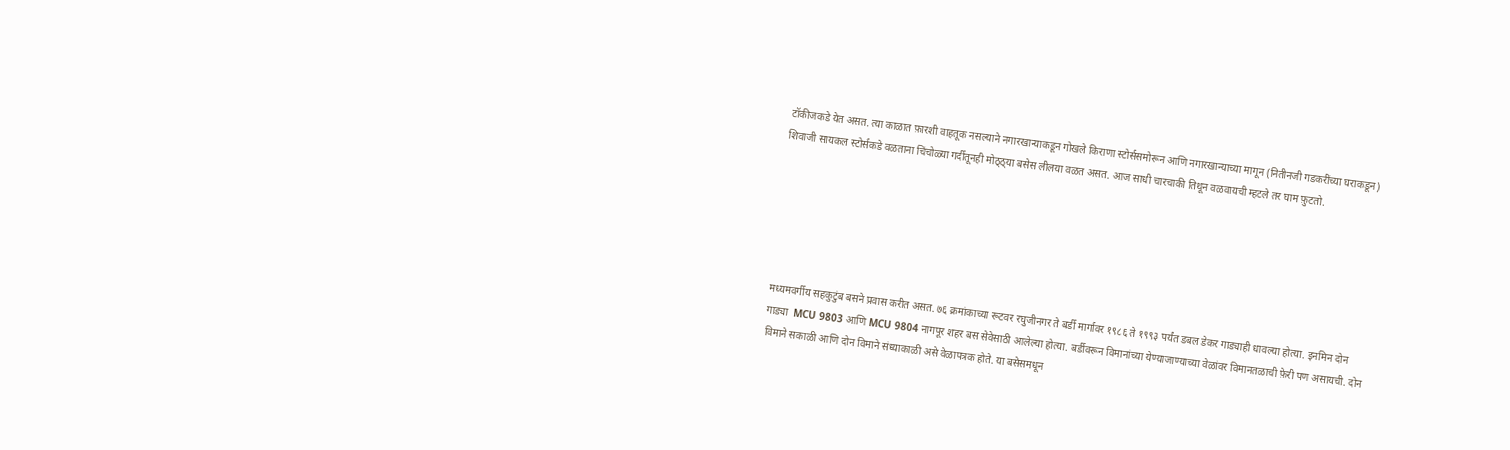टॉकीजकडे येत असत. त्या काळात फ़ारशी वाहतूक नसल्याने नगारखान्याकडून गोखले किराणा स्टोर्ससमोरून आणि नगारखान्याच्या मागून (नितीनजी गडकरींच्या घराकडून) शिवाजी सायकल स्टोर्सकडे वळताना चिंचोळ्या गर्दीतूनही मोठ्ठ्या बसेस लीलया वळत असत. आज साधी चारचाकी तिथून वळवायची म्हटले तर घाम फ़ुटतो.






मध्यमवर्गीय सहकुटुंब बसने प्रवास करीत असत. ७६ क्रमांकाच्या रूटवर रघुजीनगर ते बर्डी मार्गावर १९८६ ते १९९३ पर्यंत डबल डेकर गाड्याही धावल्या होत्या. इनमिन दोन गाड्या  MCU 9803 आणि MCU 9804 नागपूर शहर बस सेवेसाठी आलेल्या होत्या. बर्डीवरून विमानांच्या येण्याजाण्याच्या वेळांवर विमानतळाची फ़ेरी पण असायची. दोन विमाने सकाळी आणि दोन विमाने संध्याकाळी असे वेळापत्रक होते. या बसेसमधून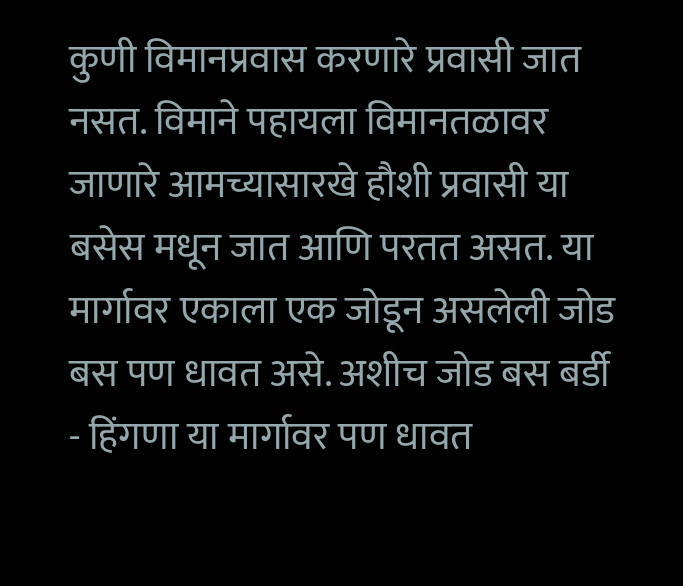कुणी विमानप्रवास करणारे प्रवासी जात नसत. विमाने पहायला विमानतळावर जाणारे आमच्यासारखे हौशी प्रवासी या बसेस मधून जात आणि परतत असत. या मार्गावर एकाला एक जोडून असलेली जोड बस पण धावत असे. अशीच जोड बस बर्डी - हिंगणा या मार्गावर पण धावत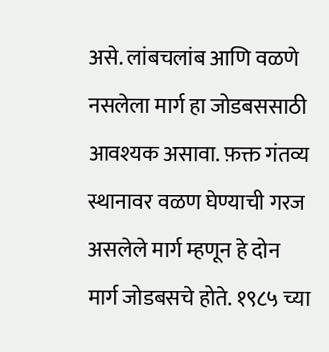असे. लांबचलांब आणि वळणे नसलेला मार्ग हा जोडबससाठी आवश्यक असावा. फ़क्त गंतव्य स्थानावर वळण घेण्याची गरज असलेले मार्ग म्हणून हे दोन मार्ग जोडबसचे होते. १९८५ च्या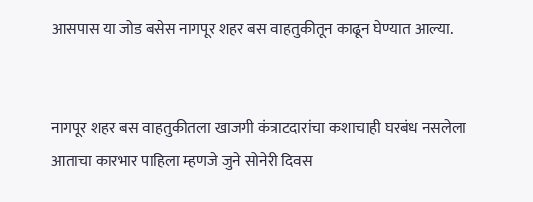आसपास या जोड बसेस नागपूर शहर बस वाहतुकीतून काढून घेण्यात आल्या.


नागपूर शहर बस वाहतुकीतला खाजगी कंत्राटदारांचा कशाचाही घरबंध नसलेला आताचा कारभार पाहिला म्हणजे जुने सोनेरी दिवस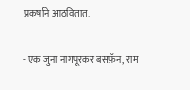प्रकर्षाने आठवितात.

- एक जुना नागपूरकर बसफ़ॅन, राम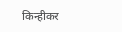किन्हीकर